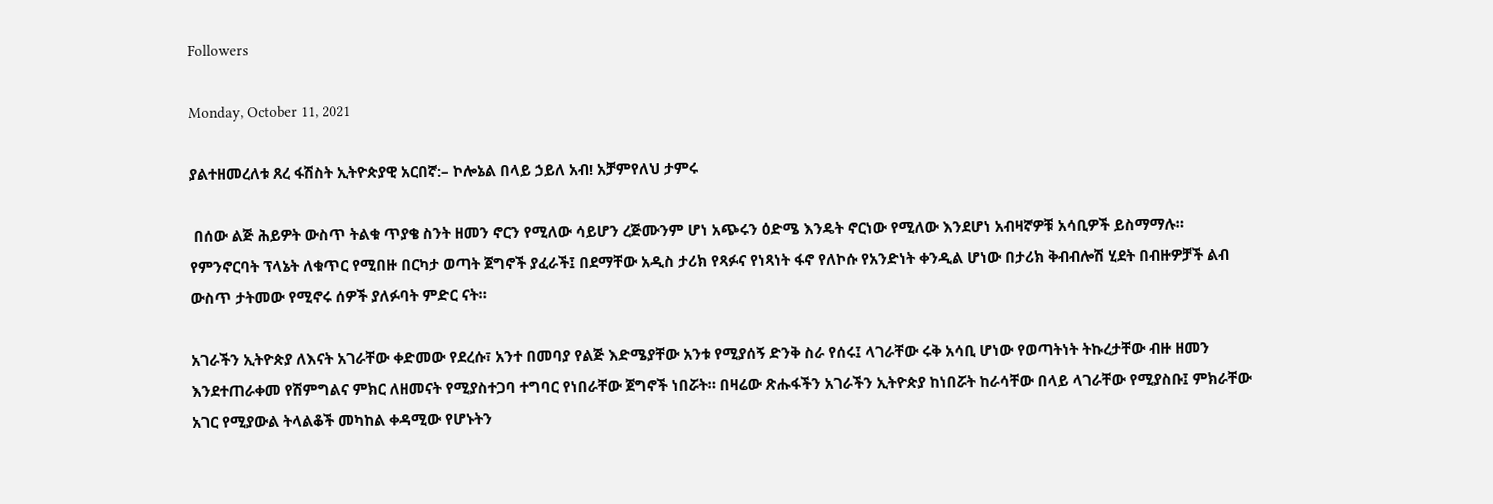Followers

Monday, October 11, 2021

ያልተዘመረለቱ ጸረ ፋሽስት ኢትዮጵያዊ አርበኛ:– ኮሎኔል በላይ ኃይለ አብ! አቻምየለህ ታምሩ

 በሰው ልጅ ሕይዎት ውስጥ ትልቁ ጥያቄ ስንት ዘመን ኖርን የሚለው ሳይሆን ረጅሙንም ሆነ አጭሩን ዕድሜ እንዴት ኖርነው የሚለው እንደሆነ አብዛኛዎቹ አሳቢዎች ይስማማሉ። የምንኖርባት ፕላኔት ለቁጥር የሚበዙ በርካታ ወጣት ጀግኖች ያፈራች፤ በደማቸው አዲስ ታሪክ የጻፉና የነጻነት ፋኖ የለኮሱ የአንድነት ቀንዲል ሆነው በታሪክ ቅብብሎሽ ሂደት በብዙዎቻች ልብ ውስጥ ታትመው የሚኖሩ ሰዎች ያለፉባት ምድር ናት።

አገራችን ኢትዮጵያ ለእናት አገራቸው ቀድመው የደረሱ፣ አንተ በመባያ የልጅ እድሜያቸው አንቱ የሚያሰኝ ድንቅ ስራ የሰሩ፤ ላገራቸው ሩቅ አሳቢ ሆነው የወጣትነት ትኩረታቸው ብዙ ዘመን እንደተጠራቀመ የሽምግልና ምክር ለዘመናት የሚያስተጋባ ተግባር የነበራቸው ጀግኖች ነበሯት። በዛሬው ጽሑፋችን አገራችን ኢትዮጵያ ከነበሯት ከራሳቸው በላይ ላገራቸው የሚያስቡ፤ ምክራቸው አገር የሚያውል ትላልቆች መካከል ቀዳሚው የሆኑትን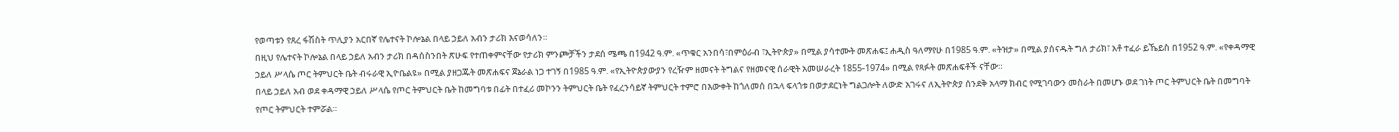የወጣቱን የጸረ ፋሽስት ጥሊያን አርበኛ የሌተናት ኮሎኔል በላይ ኃይለ አብን ታሪክ እናወሳለን።
በዚህ የሌተናት ኮሎኔል በላይ ኃይለ አብን ታሪክ በዳሰስንበት ጽሁፍ የተጠቀምናቸው የታሪክ ምንጮቻችን ታደሰ ሜጫ በ1942 ዓ.ም. «ጥቁር አንበሳ፣በምዕራብ ፣ኢትዮጵያ» በሚል ያሳተሙት መጽሐፍ፤ ሐዲስ ዓለማየሁ በ1985 ዓ.ም. «ትዝታ» በሚል ያሰናዱት ግለ ታሪክ፣ አቶ ተፈራ ይኼይስ በ1952 ዓ.ም. «የቀዳማዊ ኃይለ ሥላሴ ጦር ትምህርት ቤት ብሩራዊ ኢዮቤልዩ» በሚል ያዘጋጁት መጽሐፍና ጀኔራል ነጋ ተገኝ በ1985 ዓ.ም. «የኢትዮጵያውያን የረዥም ዘመናት ትግልና የዘመናዊ ሰራዊት አመሠራረት 1855-1974» በሚል የጻፉት መጽሐፍቶች ናቸው።
በላይ ኃይለ አብ ወደ ቀዳማዊ ኃይለ ሥላሴ የጦር ትምህርት ቤት ከመግባቱ በፊት በተፈሪ መኮንን ትምህርት ቤት የፈረንሳይኛ ትምህርት ተምሮ በእውቀት ከጎለመሰ በኋላ ፍላጎቱ በወታደርነት ግልጋሎት ለውድ አገሩና ለኢትዮጵያ ሰንደቅ አላማ ክብር የሚገባውን መስራት በመሆኑ ወደ ገነት ጦር ትምህርት ቤት በመግባት የጦር ትምህርት ተምሯል።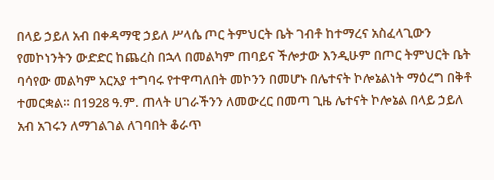በላይ ኃይለ አብ በቀዳማዊ ኃይለ ሥላሴ ጦር ትምህርት ቤት ገብቶ ከተማረና አስፈላጊውን የመኮነንትን ውድድር ከጨረስ በኋላ በመልካም ጠባይና ችሎታው እንዲሁም በጦር ትምህርት ቤት ባሳየው መልካም አርአያ ተግባሩ የተዋጣለበት መኮንን በመሆኑ በሌተናት ኮሎኔልነት ማዕረግ በቅቶ ተመርቋል። በ1928 ዓ.ም. ጠላት ሀገራችንን ለመውረር በመጣ ጊዜ ሌተናት ኮሎኔል በላይ ኃይለ አብ አገሩን ለማገልገል ለገባበት ቆራጥ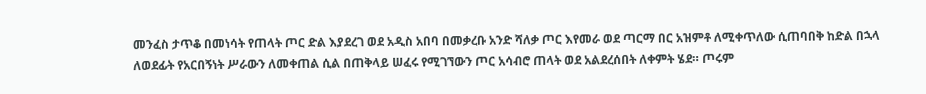መንፈስ ታጥቆ በመነሳት የጠላት ጦር ድል እያደረገ ወደ አዲስ አበባ በመቃረቡ አንድ ሻለቃ ጦር እየመራ ወደ ጣርማ በር አዝምቶ ለሚቀጥለው ሲጠባበቅ ከድል በኋላ ለወደፊት የአርበኝነት ሥራውን ለመቀጠል ሲል በጠቅላይ ሠፈሩ የሚገኘውን ጦር አሳብሮ ጠላት ወደ አልደረሰበት ለቀምት ሄደ። ጦሩም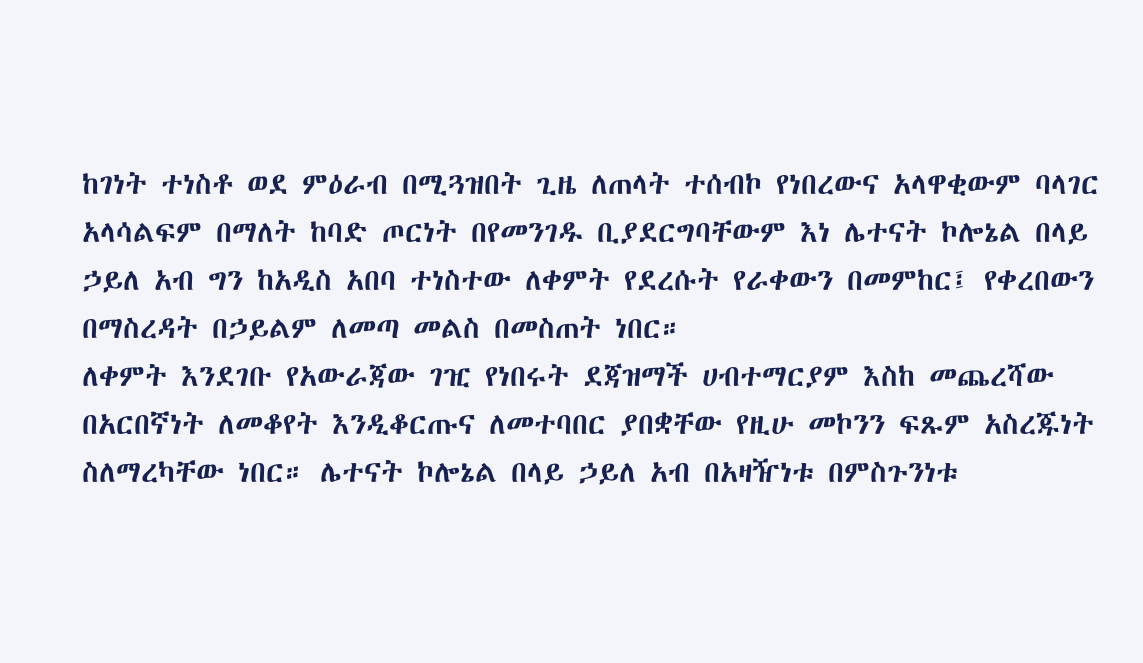ከገነት ተነስቶ ወደ ምዕራብ በሚጓዝበት ጊዜ ለጠላት ተሰብኮ የነበረውና አላዋቂውም ባላገር አላሳልፍም በማለት ከባድ ጦርነት በየመንገዱ ቢያደርግባቸውም እነ ሌተናት ኮሎኔል በላይ ኃይለ አብ ግን ከአዲስ አበባ ተነስተው ለቀምት የደረሱት የራቀውን በመምከር፤ የቀረበውን በማስረዳት በኃይልም ለመጣ መልስ በመስጠት ነበር።
ለቀምት እንደገቡ የአውራጃው ገዢ የነበሩት ደጃዝማች ሀብተማርያም እስከ መጨረሻው በአርበኛነት ለመቆየት እንዲቆርጡና ለመተባበር ያበቋቸው የዚሁ መኮንን ፍጹም አስረጁነት ስለማረካቸው ነበር። ሌተናት ኮሎኔል በላይ ኃይለ አብ በአዛዥነቱ በምስጉንነቱ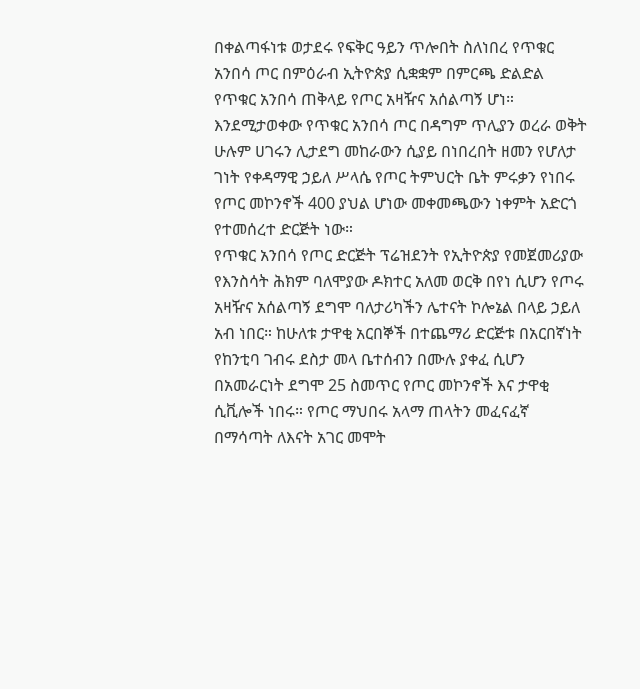በቀልጣፋነቱ ወታደሩ የፍቅር ዓይን ጥሎበት ስለነበረ የጥቁር አንበሳ ጦር በምዕራብ ኢትዮጵያ ሲቋቋም በምርጫ ድልድል የጥቁር አንበሳ ጠቅላይ የጦር አዛዥና አሰልጣኝ ሆነ። እንደሚታወቀው የጥቁር አንበሳ ጦር በዳግም ጥሊያን ወረራ ወቅት ሁሉም ሀገሩን ሊታደግ መከራውን ሲያይ በነበረበት ዘመን የሆለታ ገነት የቀዳማዊ ኃይለ ሥላሴ የጦር ትምህርት ቤት ምሩቃን የነበሩ የጦር መኮንኖች 400 ያህል ሆነው መቀመጫውን ነቀምት አድርጎ የተመሰረተ ድርጅት ነው።
የጥቁር አንበሳ የጦር ድርጅት ፕሬዝደንት የኢትዮጵያ የመጀመሪያው የእንስሳት ሕክም ባለሞያው ዶክተር አለመ ወርቅ በየነ ሲሆን የጦሩ አዛዥና አሰልጣኝ ደግሞ ባለታሪካችን ሌተናት ኮሎኔል በላይ ኃይለ አብ ነበር። ከሁለቱ ታዋቂ አርበኞች በተጨማሪ ድርጅቱ በአርበኛነት የከንቲባ ገብሩ ደስታ መላ ቤተሰብን በሙሉ ያቀፈ ሲሆን በአመራርነት ደግሞ 25 ስመጥር የጦር መኮንኖች እና ታዋቂ ሲቪሎች ነበሩ። የጦር ማህበሩ አላማ ጠላትን መፈናፈኛ በማሳጣት ለእናት አገር መሞት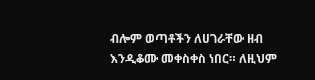ብሎም ወጣቶችን ለሀገራቸው ዘብ እንዲቆሙ መቀስቀስ ነበር። ለዚህም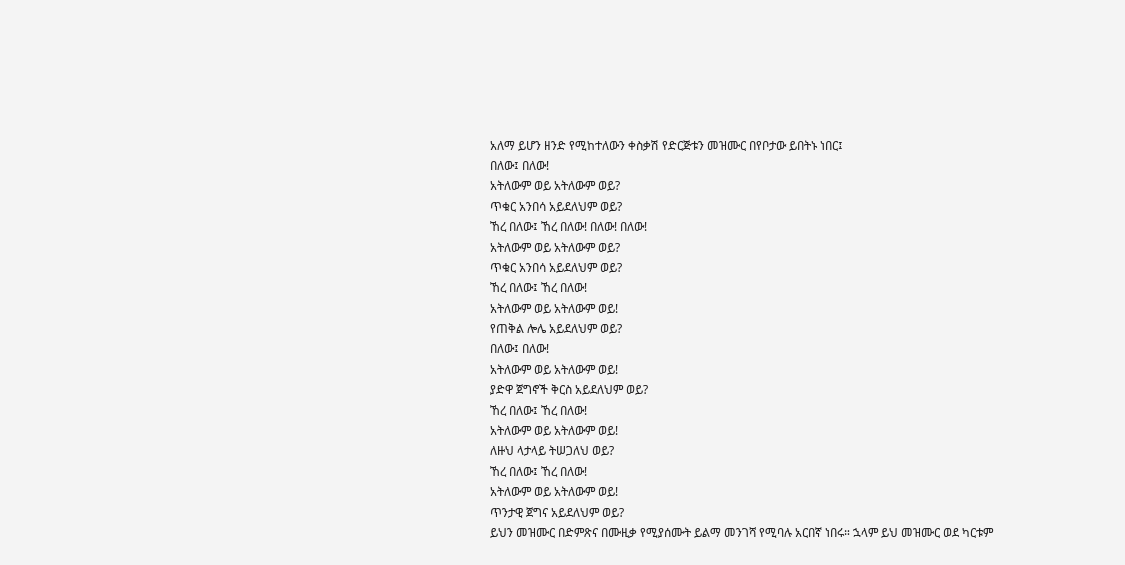አለማ ይሆን ዘንድ የሚከተለውን ቀስቃሽ የድርጅቱን መዝሙር በየቦታው ይበትኑ ነበር፤
በለው፤ በለው!
አትለውም ወይ አትለውም ወይ?
ጥቁር አንበሳ አይደለህም ወይ?
ኸረ በለው፤ ኸረ በለው! በለው! በለው!
አትለውም ወይ አትለውም ወይ?
ጥቁር አንበሳ አይደለህም ወይ?
ኸረ በለው፤ ኸረ በለው!
አትለውም ወይ አትለውም ወይ!
የጠቅል ሎሌ አይደለህም ወይ?
በለው፤ በለው!
አትለውም ወይ አትለውም ወይ!
ያድዋ ጀግኖች ቅርስ አይደለህም ወይ?
ኸረ በለው፤ ኸረ በለው!
አትለውም ወይ አትለውም ወይ!
ለዙህ ላታላይ ትሠጋለህ ወይ?
ኸረ በለው፤ ኸረ በለው!
አትለውም ወይ አትለውም ወይ!
ጥንታዊ ጀግና አይደለህም ወይ?
ይህን መዝሙር በድምጽና በሙዚቃ የሚያሰሙት ይልማ መንገሻ የሚባሉ አርበኛ ነበሩ። ኋላም ይህ መዝሙር ወደ ካርቱም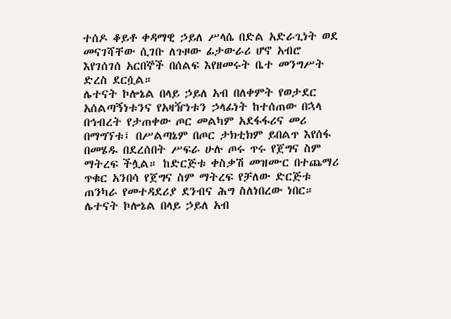ተሰዶ ቆይቶ ቀዳማዊ ኃይለ ሥላሴ በድል አድራጊነት ወደ መናገሻቸው ሲገቡ ለጉዞው ፊታውራሪ ሆኖ አብሮ እየገሰገሰ አርበኞች በሰልፍ እየዘመሩት ቤተ መንግሥት ድረስ ደርሷል።
ሌተናት ኮሎኔል በላይ ኃይለ አብ በለቀምት የወታደር አሰልጣኝነቱንና የአዛዥነቱን ኃላፊነት ከተሰጠው በኋላ በኅብረት የታጠቀው ጦር መልካም አደፋፋሪና መሪ በማግኘቱ፤ በሥልጣኔም በጦር ታክቲክም ይበልጥ እየሰፋ በመሄዱ በደረሰበት ሥፍራ ሁሉ ጦሩ ጥሩ የጀግና ስም ማትረፍ ችሏል። ከድርጅቱ ቀስቃሽ መዝሙር በተጨማሪ ጥቁር አንበሳ የጀግና ስም ማትረፍ የቻለው ድርጅቱ ጠንካራ የመተዳደሪያ ደንብና ሕግ ስለነበረው ነበር።
ሌተናት ኮሎኔል በላይ ኃይለ አብ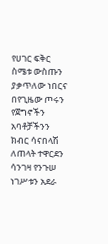የሀገር ፍቅር ስሜቱ ውስጡን ያቃጥለው ነበርና በየጊዜው ጦሩን የጀግኖችን አባቶቻችንን ክብር ሳናበላሽ ለጠላት ተዋርደን ሳንገዛ የንጉሠ ነገሥቱን አደራ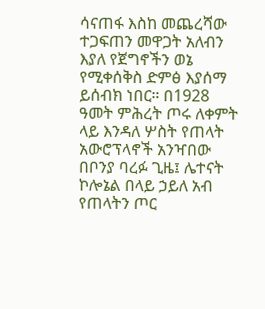ሳናጠፋ እስከ መጨረሻው ተጋፍጠን መዋጋት አለብን እያለ የጀግኖችን ወኔ የሚቀሰቅስ ድምፅ እያሰማ ይሰብክ ነበር። በ1928 ዓመት ምሕረት ጦሩ ለቀምት ላይ እንዳለ ሦስት የጠላት አውሮፕላኖች አንዣበው በቦንያ ባረፉ ጊዜ፤ ሌተናት ኮሎኔል በላይ ኃይለ አብ የጠላትን ጦር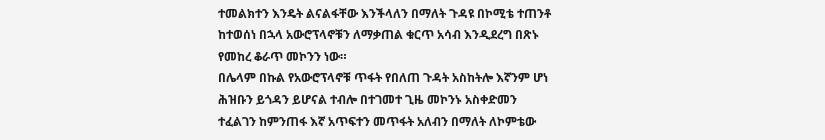ተመልክተን እንዴት ልናልፋቸው እንችላለን በማለት ጉዳዩ በኮሚቴ ተጠንቶ ከተወሰነ በኋላ አውሮፕላኖቹን ለማቃጠል ቁርጥ አሳብ እንዲደረግ በጽኑ የመከረ ቆራጥ መኮንን ነው።
በሌላም በኩል የአውሮፕላኖቹ ጥፋት የበለጠ ጉዳት አስከትሎ እኛንም ሆነ ሕዝቡን ይጎዳን ይሆናል ተብሎ በተገመተ ጊዜ መኮንኑ አስቀድመን ተፈልገን ከምንጠፋ እኛ አጥፍተን መጥፋት አለብን በማለት ለኮምቴው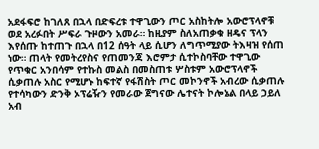አደፋፍሮ ከገለጸ በኋላ በድፍረቱ ተዋጊውን ጦር አስከትሎ አውሮፕላኖቹ ወደ አረፉበት ሥፍራ ጉዞውን አመራ። ከዚያም ስለአጠቃቁ ዘዴና ፕላን እየሰጡ ከተጠጉ በኋላ በ12 ሰዓት ላይ ሲሆን ለግጥሚያው ትእዛዝ የሰጠ ነው። ጠላት የመትረየስና የጠመንጃ እሮምታ ሲተኮስባቸው ተዋጊው የጥቁር አንበሳም የተኩስ መልስ በመስጠቱ ሦስቱም አውሮፕላኖች ሲቃጠሉ አስር የሚሆኑ ከፍተኛ የፋሽስት ጦር መኮንኖች አብረው ሲቃጠሉ የተሳካውን ድንቅ ኦፕሬዥን የመራው ጀግናው ሌተናት ኮሎኔል በላይ ኃይለ አብ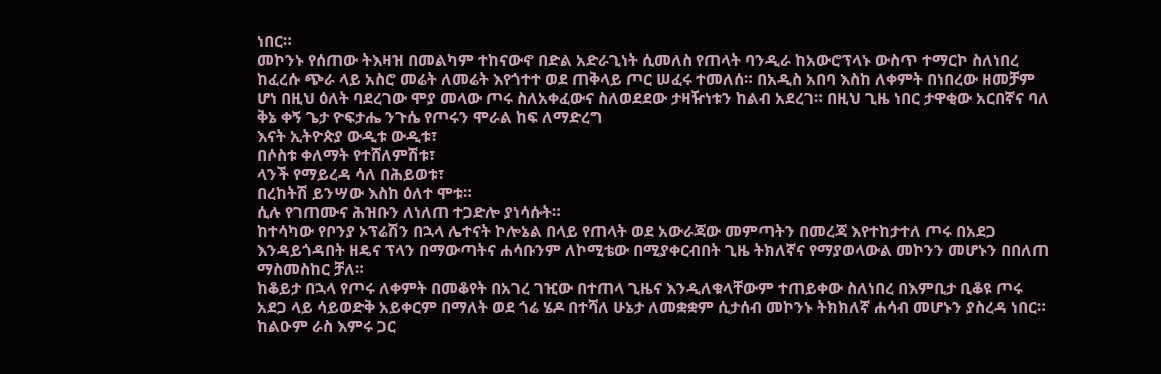ነበር።
መኮንኑ የሰጠው ትእዛዝ በመልካም ተከናውኖ በድል አድራጊነት ሲመለስ የጠላት ባንዲራ ከአውሮፕላኑ ውስጥ ተማርኮ ስለነበረ ከፈረሱ ጭራ ላይ አስሮ መሬት ለመሬት እየጎተተ ወደ ጠቅላይ ጦር ሠፈሩ ተመለሰ። በአዲስ አበባ እስከ ለቀምት በነበረው ዘመቻም ሆነ በዚህ ዕለት ባደረገው ሞያ መላው ጦሩ ስለአቀፈውና ስለወደደው ታዛዥነቱን ከልብ አደረገ። በዚህ ጊዜ ነበር ታዋቂው አርበኛና ባለ ቅኔ ቀኝ ጌታ ዮፍታሔ ንጉሴ የጦሩን ሞራል ከፍ ለማድረግ
እናት ኢትዮጵያ ውዲቱ ውዲቱ፣
በሶስቱ ቀለማት የተሸለምሽቱ፣
ላንች የማይረዳ ሳለ በሕይወቱ፣
በረከትሽ ይንሣው እስከ ዕለተ ሞቱ።
ሲሉ የገጠሙና ሕዝቡን ለነለጠ ተጋድሎ ያነሳሱት።
ከተሳካው የቦንያ ኦፕሬሽን በኋላ ሌተናት ኮሎኔል በላይ የጠላት ወደ አውራጃው መምጣትን በመረጃ እየተከታተለ ጦሩ በአደጋ እንዳይጎዳበት ዘዴና ፕላን በማውጣትና ሐሳቡንም ለኮሚቴው በሚያቀርብበት ጊዜ ትክለኛና የማያወላውል መኮንን መሆኑን በበለጠ ማስመስከር ቻለ።
ከቆይታ በኋላ የጦሩ ለቀምት በመቆየት በአገረ ገዢው በተጠላ ጊዜና እንዲለቁላቸውም ተጠይቀው ስለነበረ በእምቢታ ቢቆዩ ጦሩ አደጋ ላይ ሳይወድቅ አይቀርም በማለት ወደ ጎሬ ሄዶ በተሻለ ሁኔታ ለመቋቋም ሲታሰብ መኮንኑ ትክክለኛ ሐሳብ መሆኑን ያስረዳ ነበር። ከልዑም ራስ እምሩ ጋር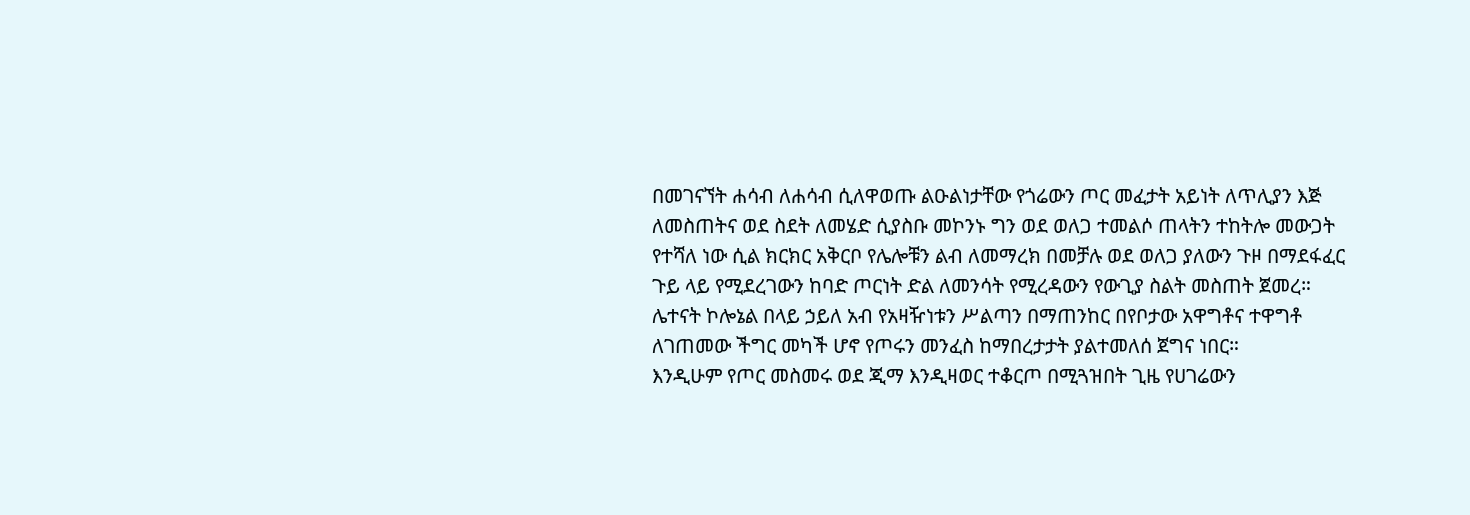በመገናኘት ሐሳብ ለሐሳብ ሲለዋወጡ ልዑልነታቸው የጎሬውን ጦር መፈታት አይነት ለጥሊያን እጅ ለመስጠትና ወደ ስደት ለመሄድ ሲያስቡ መኮንኑ ግን ወደ ወለጋ ተመልሶ ጠላትን ተከትሎ መውጋት የተሻለ ነው ሲል ክርክር አቅርቦ የሌሎቹን ልብ ለመማረክ በመቻሉ ወደ ወለጋ ያለውን ጉዞ በማደፋፈር ጉይ ላይ የሚደረገውን ከባድ ጦርነት ድል ለመንሳት የሚረዳውን የውጊያ ስልት መስጠት ጀመረ።
ሌተናት ኮሎኔል በላይ ኃይለ አብ የአዛዥነቱን ሥልጣን በማጠንከር በየቦታው አዋግቶና ተዋግቶ ለገጠመው ችግር መካች ሆኖ የጦሩን መንፈስ ከማበረታታት ያልተመለሰ ጀግና ነበር።
እንዲሁም የጦር መስመሩ ወደ ጂማ እንዲዛወር ተቆርጦ በሚጓዝበት ጊዜ የሀገሬውን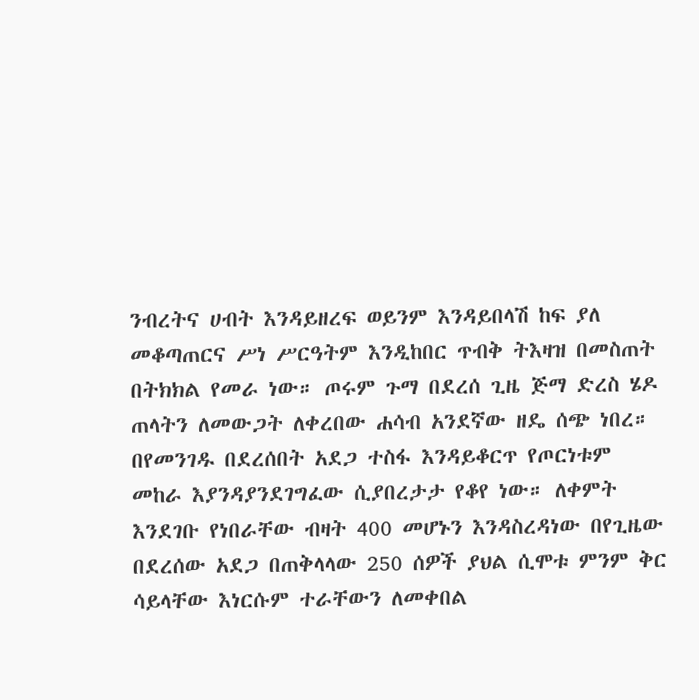ንብረትና ሀብት እንዳይዘረፍ ወይንም እንዳይበላሽ ከፍ ያለ መቆጣጠርና ሥነ ሥርዓትም እንዲከበር ጥብቅ ትእዛዝ በመስጠት በትክክል የመራ ነው። ጦሩም ጉማ በደረሰ ጊዜ ጅማ ድረስ ሄዶ ጠላትን ለመውጋት ለቀረበው ሐሳብ አንደኛው ዘዴ ሰጭ ነበረ። በየመንገዱ በደረሰበት አደጋ ተስፋ እንዳይቆርጥ የጦርነቱም መከራ እያንዳያንደገግፈው ሲያበረታታ የቆየ ነው። ለቀምት እንደገቡ የነበራቸው ብዛት 400 መሆኑን እንዳስረዳነው በየጊዜው በደረሰው አደጋ በጠቅላላው 250 ሰዎች ያህል ሲሞቱ ምንም ቅር ሳይላቸው እነርሱም ተራቸውን ለመቀበል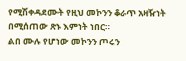የሚሽቀዳደሙት የዚህ መኮንን ቆራጥ አዛዥነት በሚሰጠው ጽኑ እምነት ነበር።
ልበ ሙሉ የሆነው መኮንን ጦሩን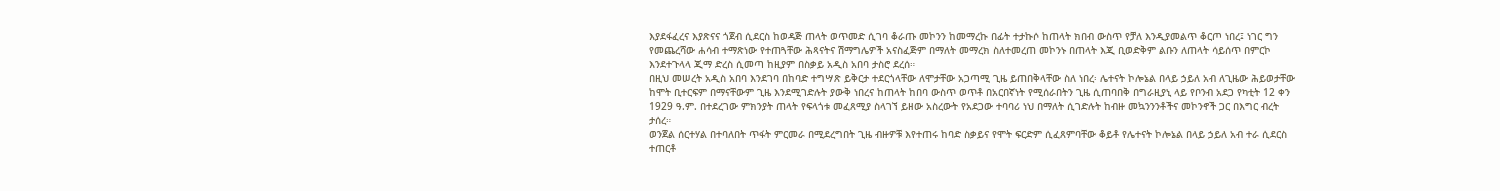እያደፋፈረና እያጽናና ጎጀብ ሲደርስ ከወዳጅ ጠላት ወጥመድ ሲገባ ቆራጡ መኮንን ከመማረኩ በፊት ተታኩሶ ከጠላት ክበብ ውስጥ የቻለ እንዲያመልጥ ቆርጦ ነበረ፤ ነገር ግን የመጨረሻው ሐሳብ ተማጽነው የተጠጓቸው ሕጻናትና ሽማግሌዎች አናስፈጅም በማለት መማረክ ስለተመረጠ መኮንኑ በጠላት እጂ ቢወድቅም ልቡን ለጠላት ሳይሰጥ በምርኮ እንደተጉላላ ጂማ ድረስ ሲመጣ ከዚያም በስቃይ አዲስ አበባ ታስሮ ደረሰ።
በዚህ መሠረት አዲስ አበባ እንደገባ በከባድ ተግሣጽ ይቅርታ ተደርጎላቸው ለሞታቸው አጋጣሚ ጊዜ ይጠበቅላቸው ስለ ነበረ፡ ሌተናት ኮሎኔል በላይ ኃይለ አብ ለጊዜው ሕይወታቸው ከሞት ቢተርፍም በማናቸውም ጊዜ እንደሚገድሉት ያውቅ ነበረና ከጠላት ከበባ ውስጥ ወጥቶ በአርበኛነት የሚሰራበትን ጊዜ ሲጠባበቅ በግራዚያኒ ላይ የቦንብ አደጋ የካቲት 12 ቀን 1929 ዓ.ም. በተደረገው ምክንያት ጠላት የፍላጎቱ መፈጸሚያ ስላገኘ ይዘው አስረውት የአደጋው ተባባሪ ነህ በማለት ሲገድሉት ከብዙ መኳንንንቶችና መኮንኖች ጋር በእግር ብረት ታሰረ።
ወንጀል ሰርተሃል በተባለበት ጥፋት ምርመራ በሚደረግበት ጊዜ ብዙዎቹ እየተጠሩ ከባድ ስቃይና የሞት ፍርድም ሲፈጸምባቸው ቆይቶ የሌተናት ኮሎኔል በላይ ኃይለ አብ ተራ ሲደርስ ተጠርቶ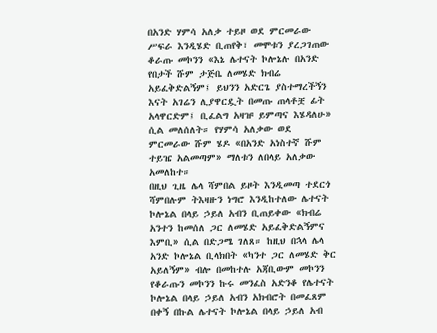በአንድ ሃምሳ አለቃ ተይዞ ወደ ምርመራው ሥፍራ እንዲሄድ ቢጠየቅ፣ መሞቱን ያረጋገጠው ቆራጡ መኮንን «እኔ ሌተናት ኮሎኔሉ በአንድ የበታች ሹም ታጅቤ ለመሄድ ክብሬ አይፈቅድልኝም፤ ይህንን አድርጌ ያስተማረችኝን እናት አገሬን ሊያዋርዷት በመጡ ጠላቶቿ ፊት አላዋርድም፤ ቢፈልግ አዛዡ ይምጣና እሄዳለሁ» ሲል መለሰለት። የሃምሳ አለቃው ወደ ምርመራው ሹም ሄዶ «በአንድ አነስተኛ ሹም ተይዤ አልመጣም» ማለቱን ለበላይ አለቃው አመለከተ።
በዚህ ጊዜ ሌላ ሻምበል ይዞት እንዲመጣ ተደርጎ ሻምበሉም ትእዛዙን ነግሮ እንዲከተለው ሌተናት ኮሎኔል በላይ ኃይለ አብን ቢጠይቀው «ክብሬ አንተን ከመሰለ ጋር ለመሄድ አይፈቅድልኝምና እምቢ» ሲል በድጋሜ ገለጸ። ከዚህ በኋላ ሌላ አንድ ኮሎኔል ቢላክበት «ካንተ ጋር ለመሄድ ቅር አይለኝም» ብሎ በመከተሉ አጃቢውም መኮንን የቆራጡን መኮንን ኩሩ መንፈስ አድንቆ የሌተናት ኮሎኔል በላይ ኃይለ አብን አክብሮት በመፈጸም በቀኝ በኩል ሌተናት ኮሎኔል በላይ ኃይለ አብ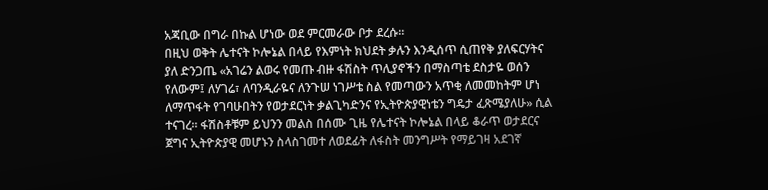አጃቢው በግራ በኩል ሆነው ወደ ምርመራው ቦታ ደረሱ።
በዚህ ወቅት ሌተናት ኮሎኔል በላይ የእምነት ክህደት ቃሉን እንዲሰጥ ሲጠየቅ ያለፍርሃትና ያለ ድንጋጤ «አገሬን ልወሩ የመጡ ብዙ ፋሽስት ጥሊያኖችን በማስጣቴ ደስታዬ ወሰን የለውም፤ ለሃገሬ፣ ለባንዲራዬና ለንጉሠ ነገሥቴ ስል የመጣውን አጥቂ ለመመከትም ሆነ ለማጥፋት የገባሁበትን የወታደርነት ቃልጊካድንና የኢትዮጵያዊነቴን ግዴታ ፈጽሜያለሁ» ሲል ተናገረ። ፋሽስቶቹም ይህንን መልስ በሰሙ ጊዜ የሌተናት ኮሎኔል በላይ ቆራጥ ወታደርና ጀግና ኢትዮጵያዊ መሆኑን ስላስገመተ ለወደፊት ለፋስት መንግሥት የማይገዛ አደገኛ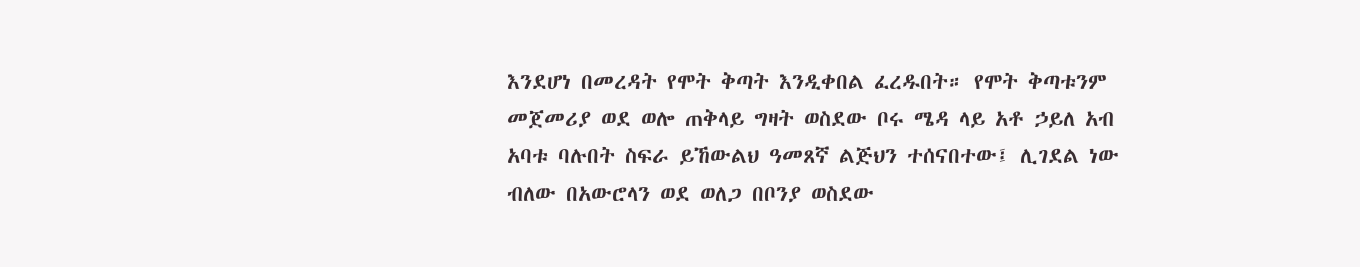እንደሆነ በመረዳት የሞት ቅጣት እንዲቀበል ፈረዱበት። የሞት ቅጣቱንም መጀመሪያ ወደ ወሎ ጠቅላይ ግዛት ወስደው ቦሩ ሜዳ ላይ አቶ ኃይለ አብ አባቱ ባሉበት ስፍራ ይኸውልህ ዓመጸኛ ልጅህን ተሰናበተው፤ ሊገደል ነው ብለው በአውሮላን ወደ ወለጋ በቦንያ ወስደው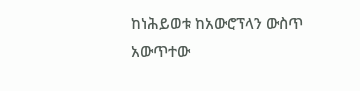ከነሕይወቱ ከአውሮፕላን ውስጥ አውጥተው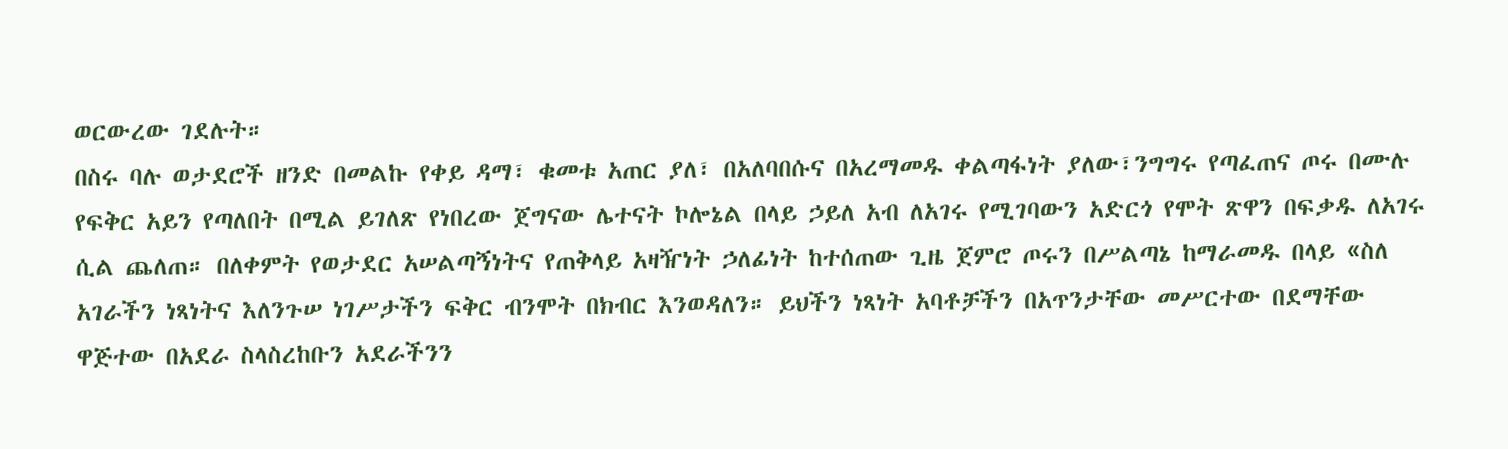ወርውረው ገደሉት።
በስሩ ባሉ ወታደሮች ዘንድ በመልኩ የቀይ ዳማ፣ ቁመቱ አጠር ያለ፣ በአለባበሱና በአረማመዱ ቀልጣፋነት ያለው፣ንግግሩ የጣፈጠና ጦሩ በሙሉ የፍቅር አይን የጣለበት በሚል ይገለጽ የነበረው ጀግናው ሌተናት ኮሎኔል በላይ ኃይለ አብ ለአገሩ የሚገባውን አድርጎ የሞት ጽዋን በፍቃዱ ለአገሩ ሲል ጨለጠ። በለቀምት የወታደር አሠልጣኝነትና የጠቅላይ አዛዥነት ኃለፊነት ከተሰጠው ጊዜ ጀምሮ ጦሩን በሥልጣኔ ከማራመዱ በላይ «ስለ አገራችን ነጻነትና እለንጉሠ ነገሥታችን ፍቅር ብንሞት በክብር እንወዳለን። ይህችን ነጻነት አባቶቻችን በአጥንታቸው መሥርተው በደማቸው ዋጅተው በአደራ ስላስረከቡን አደራችንን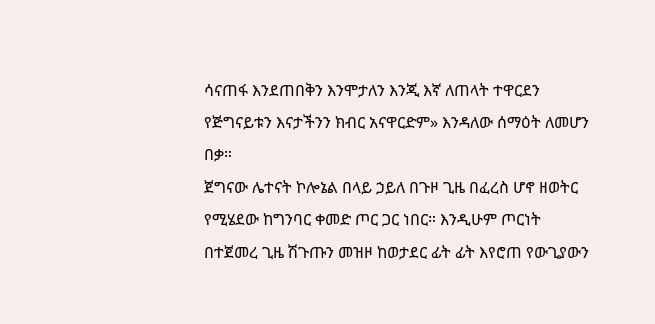ሳናጠፋ እንደጠበቅን እንሞታለን እንጂ እኛ ለጠላት ተዋርደን የጅግናይቱን እናታችንን ክብር አናዋርድም» እንዳለው ሰማዕት ለመሆን በቃ።
ጀግናው ሌተናት ኮሎኔል በላይ ኃይለ በጉዞ ጊዜ በፈረስ ሆኖ ዘወትር የሚሄደው ከግንባር ቀመድ ጦር ጋር ነበር። እንዲሁም ጦርነት በተጀመረ ጊዜ ሽጉጡን መዝዞ ከወታደር ፊት ፊት እየሮጠ የውጊያውን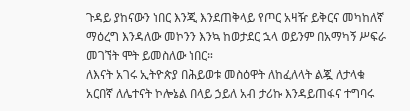ጉዳይ ያከናውን ነበር እንጂ እንደጠቅላይ የጦር አዛዥ ይቅርና መካከለኛ ማዕረግ እንዳለው መኮንን እንኳ ከወታደር ኋላ ወይንም በአማካኝ ሥፍራ መገኘት ሞት ይመስለው ነበር።
ለእናት አገሩ ኢትዮጵያ በሕይወቱ መስዕዋት ለከፈለላት ልጇ ለታላቁ አርበኛ ለሌተናት ኮሎኔል በላይ ኃይለ አብ ታሪኩ እንዳይጠፋና ተግባሩ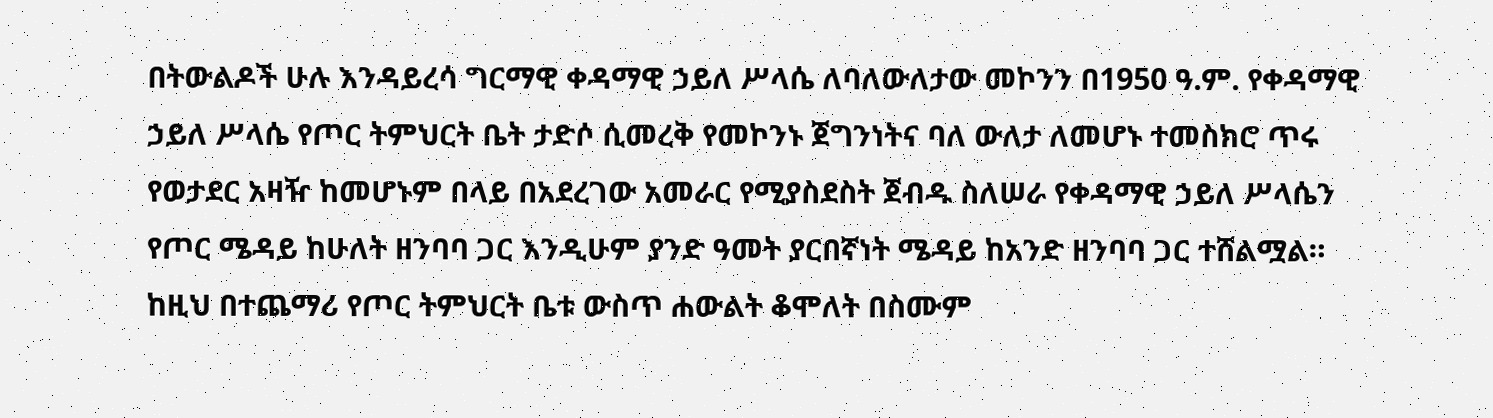በትውልዶች ሁሉ እንዳይረሳ ግርማዊ ቀዳማዊ ኃይለ ሥላሴ ለባለውለታው መኮንን በ1950 ዓ.ም. የቀዳማዊ ኃይለ ሥላሴ የጦር ትምህርት ቤት ታድሶ ሲመረቅ የመኮንኑ ጀግንነትና ባለ ውለታ ለመሆኑ ተመስክሮ ጥሩ የወታደር አዛዥ ከመሆኑም በላይ በአደረገው አመራር የሚያስደስት ጀብዱ ስለሠራ የቀዳማዊ ኃይለ ሥላሴን የጦር ሜዳይ ከሁለት ዘንባባ ጋር እንዲሁም ያንድ ዓመት ያርበኛነት ሜዳይ ከአንድ ዘንባባ ጋር ተሸልሟል። ከዚህ በተጨማሪ የጦር ትምህርት ቤቱ ውስጥ ሐውልት ቆሞለት በስሙም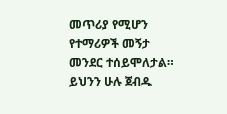መጥሪያ የሚሆን የተማሪዎች መኝታ መንደር ተሰይሞለታል።
ይህንን ሁሉ ጀብዱ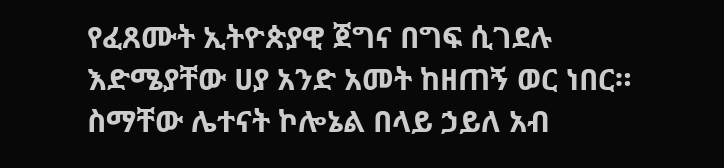የፈጸሙት ኢትዮጵያዊ ጀግና በግፍ ሲገደሉ እድሜያቸው ሀያ አንድ አመት ከዘጠኝ ወር ነበር። ስማቸው ሌተናት ኮሎኔል በላይ ኃይለ አብ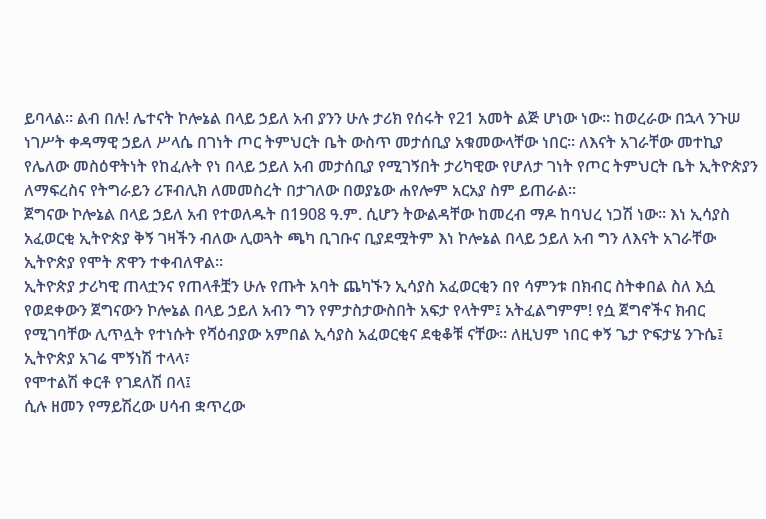ይባላል። ልብ በሉ! ሌተናት ኮሎኔል በላይ ኃይለ አብ ያንን ሁሉ ታሪክ የሰሩት የ21 አመት ልጅ ሆነው ነው። ከወረራው በኋላ ንጉሠ ነገሥት ቀዳማዊ ኃይለ ሥላሴ በገነት ጦር ትምህርት ቤት ውስጥ መታሰቢያ አቁመውላቸው ነበር። ለእናት አገራቸው መተኪያ የሌለው መስዕዋትነት የከፈሉት የነ በላይ ኃይለ አብ መታሰቢያ የሚገኝበት ታሪካዊው የሆለታ ገነት የጦር ትምህርት ቤት ኢትዮጵያን ለማፍረስና የትግራይን ሪፑብሊክ ለመመስረት በታገለው በወያኔው ሐየሎም አርአያ ስም ይጠራል።
ጀግናው ኮሎኔል በላይ ኃይለ አብ የተወለዱት በ1908 ዓ.ም. ሲሆን ትውልዳቸው ከመረብ ማዶ ከባህረ ነጋሽ ነው። እነ ኢሳያስ አፈወርቂ ኢትዮጵያ ቅኝ ገዛችን ብለው ሊወጓት ጫካ ቢገቡና ቢያደሟትም እነ ኮሎኔል በላይ ኃይለ አብ ግን ለእናት አገራቸው ኢትዮጵያ የሞት ጽዋን ተቀብለዋል።
ኢትዮጵያ ታሪካዊ ጠላቷንና የጠላቶቿን ሁሉ የጡት አባት ጨካኙን ኢሳያስ አፈወርቂን በየ ሳምንቱ በክብር ስትቀበል ስለ እሷ የወደቀውን ጀግናውን ኮሎኔል በላይ ኃይለ አብን ግን የምታስታውስበት አፍታ የላትም፤ አትፈልግምም! የሷ ጀግኖችና ክብር የሚገባቸው ሊጥሏት የተነሱት የሻዕብያው አምበል ኢሳያስ አፈወርቂና ደቂቆቹ ናቸው። ለዚህም ነበር ቀኝ ጌታ ዮፍታሄ ንጉሴ፤
ኢትዮጵያ አገሬ ሞኝነሽ ተላላ፣
የሞተልሽ ቀርቶ የገደለሽ በላ፤
ሲሉ ዘመን የማይሽረው ሀሳብ ቋጥረው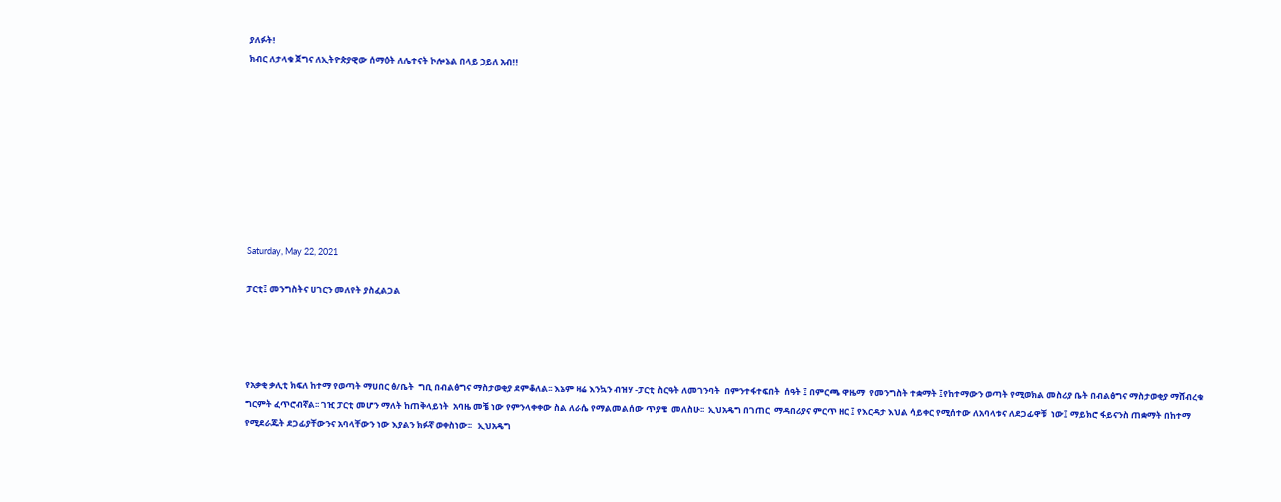ያለፉት!
ክብር ለታላቁ ጀግና ለኢትዮጵያዊው ሰማዕት ለሌተናት ኮሎኔል በላይ ኃይለ አብ!!









Saturday, May 22, 2021

ፓርቲ፤ መንግስትና ሀገርን መለየት ያስፈልጋል




የአቃቂ ቃሊቲ ክፍለ ከተማ የወጣት ማሀበር ፅ/ቤት  ግቢ በብልፅግና ማስታወቂያ ደምቆለል፡፡ እኔም ዛሬ እንኳን ብዝሃ -ፓርቲ ስርዓት ለመገንባት  በምንተፋተፍበት  ሰዓት ፤ በምርጫ ዋዜማ  የመንግስት ተቋማት ፤የከተማውን ወጣት የሚወክል መስሪያ ቤት በብልፅግና ማስታወቂያ ማሸብረቁ ግርምት ፈጥሮብኛል፡፡ ገዢ ፓርቲ መሆን ማለት ከጠቅላይነት  አባዜ መቼ ነው የምንላቀቀው ስል ለራሴ የማልመልሰው ጥያቄ  መለስሁ፡፡  ኢህአዴግ በገጠር  ማዳበሪያና ምርጥ ዘር ፤ የእርዳታ እህል ሳይቀር የሚሰተው ለአባላቱና ለደጋፊዋቹ  ነው፤ ማይክሮ ፋይናንስ ጠቋማት በከተማ የሚደራጁት ደጋፊያቸውንና አባላቸውን ነው እያልን ክፉኛ ወቀስነው፡፡   ኢህአዴግ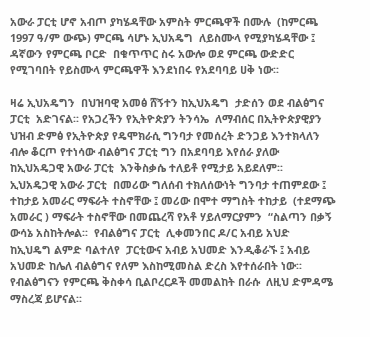አውራ ፓርቲ ሆኖ አብጦ ያካሄዳቸው አምስት ምርጫዋች በሙሉ  (ከምርጫ 1997 ዓ/ም ውጭ) ምርጫ ሳሆኑ ኢህአዴግ  ለይስሙላ የሚያካሄዳቸው ፤ ዳኛውን የምርጫ ቦርድ  በቁጥጥር ስሩ አውሎ ወደ ምርጫ ውድድር የሚገባበት የይስሙላ ምርጫዋች እንደነበሩ የአደባባይ ሀቅ ነው፡፡

ዛሬ ኢህአዴግን  በህዝባዊ አመፅ ሸኝተን ከኢህአዴግ  ታድሰን ወደ ብልፅግና ፓርቲ  አድገናል፡፡ የአጋረችን የኢትዮጵያን ትንሳኤ  ለማብሰር በኢትዮጵያዊያን ህዝብ ድምፅ የኢትዮጵያ የዴሞክራሲ ግንባታ የመሰረት ድንጋይ እንተክላለን ብሎ ቆርጦ የተነሳው ብልፅግና ፓርቲ ግን በአደባባይ እየሰራ ያለው  ከኢህአዴጋዊ አውራ ፓርቲ  እንቅስቃሴ ተለይቶ የሚታይ አይደለም፡፡   ኢህአዴጋዊ አውራ ፓርቲ  በመሪው ግለሰብ ተክለሰውነት ግንባታ ተጠምደው ፤ ተከታይ አመራር ማፍራት ተስኖቸው ፤ መሪው በሞተ ማግስት ተከታይ  (ተደማጭ አመራር ) ማፍራት ተስኖቸው በመጨረሻ የአቶ ሃይለማርያምን  “ስልጣን በቃኝ    ውሳኔ አስከትሎል፡፡  የብልፅግና ፓርቲ  ሊቀመንበር ዶ/ር አብይ አህድ  ከኢህዴግ ልምድ ባልተለየ  ፓርቲውና አብይ አህመድ እንዲቆራኙ ፤ አብይ አህመድ ከሌለ ብልፅግና የለም እስከሚመስል ድረስ እየተሰራበት ነው፡፡ የብልፅግናን የምርጫ ቅስቀሳ ቢልቦረርዶች መመልከት በራሱ  ለዚህ ድምዳሜ ማስረጃ ይሆናል፡፡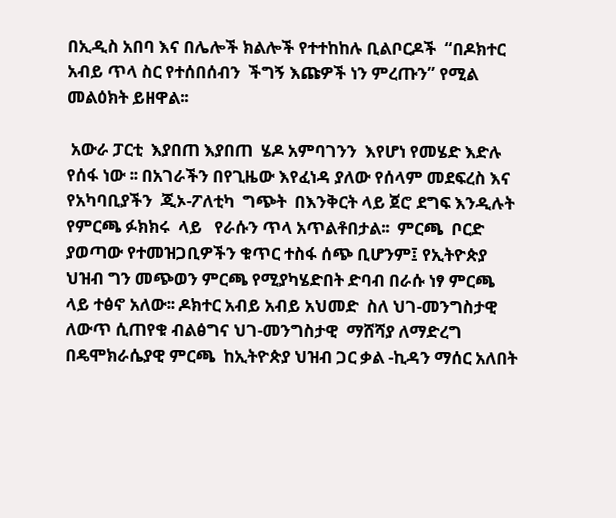በኢዲስ አበባ እና በሌሎች ክልሎች የተተከከሉ ቢልቦርዶች  “በዶክተር አብይ ጥላ ስር የተሰበሰብን  ችግኝ እጩዎች ነን ምረጡን” የሚል  መልዕክት ይዘዋል፡፡

 አውራ ፓርቲ  እያበጠ እያበጠ  ሄዶ አምባገንን  እየሆነ የመሄድ እድሉ የሰፋ ነው ፡፡ በአገራችን በየጊዜው እየፈነዳ ያለው የሰላም መደፍረስ እና  የአካባቢያችን  ጂኦ-ፖለቲካ  ግጭት  በእንቅርት ላይ ጀሮ ደግፍ እንዲሉት  የምርጫ ፉክክሩ  ላይ   የራሱን ጥላ አጥልቶበታል፡፡  ምርጫ  ቦርድ ያወጣው የተመዝጋቢዎችን ቁጥር ተስፋ ሰጭ ቢሆንም፤ የኢትዮጵያ ህዝብ ግን መጭወን ምርጫ የሚያካሄድበት ድባብ በራሱ ነፃ ምርጫ ላይ ተፅኖ አለው፡፡ ዶክተር አብይ አብይ አህመድ  ስለ ህገ-መንግስታዊ  ለውጥ ሲጠየቁ ብልፅግና ህገ-መንግስታዊ  ማሸሻያ ለማድረግ በዴሞክራሴያዊ ምርጫ  ከኢትዮጵያ ህዝብ ጋር ቃል -ኪዳን ማሰር አለበት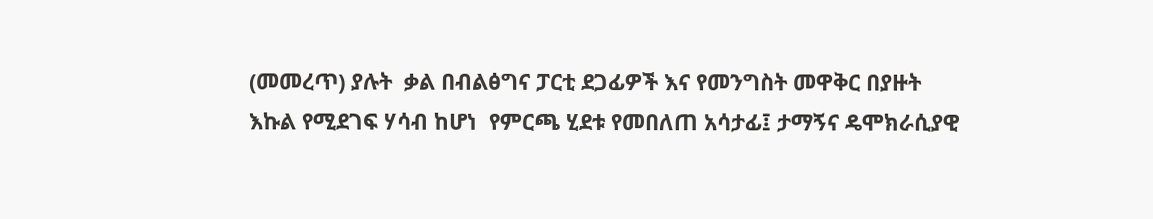(መመረጥ) ያሉት  ቃል በብልፅግና ፓርቲ ደጋፊዎች እና የመንግስት መዋቅር በያዙት  እኩል የሚደገፍ ሃሳብ ከሆነ  የምርጫ ሂደቱ የመበለጠ አሳታፊ፤ ታማኝና ዴሞክራሲያዊ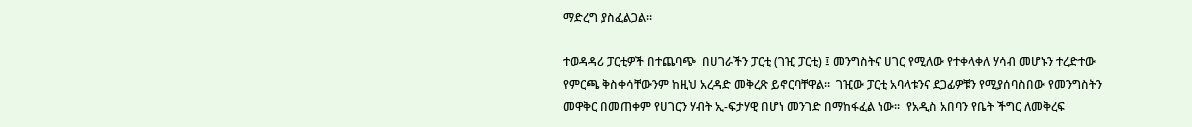ማድረግ ያስፈልጋል፡፡

ተወዳዳሪ ፓርቲዎች በተጨባጭ  በሀገራችን ፓርቲ (ገዢ ፓርቲ) ፤ መንግስትና ሀገር የሚለው የተቀላቀለ ሃሳብ መሆኑን ተረድተው የምርጫ ቅስቀሳቸውንም ከዚህ አረዳድ መቅረጽ ይኖርባቸዋል፡፡  ገዢው ፓርቲ አባላቱንና ደጋፊዎቹን የሚያሰባስበው የመንግስትን መዋቅር በመጠቀም የሀገርን ሃብት ኢ-ፍታሃዊ በሆነ መንገድ በማከፋፈል ነው፡፡  የአዲስ አበባን የቤት ችግር ለመቅረፍ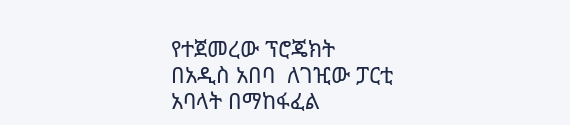የተጀመረው ፕሮጄክት በአዲስ አበባ  ለገዢው ፓርቲ  አባላት በማከፋፈል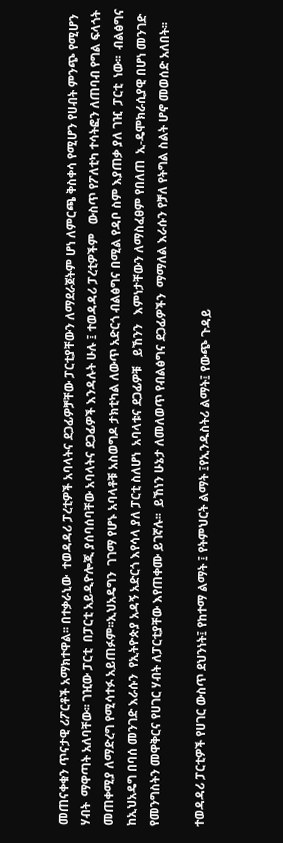መጠናቀቁን ጥናታዊ ሪፖርቶች አማክተዋል፡፡ በተቃራኒው  ተወዳዳሪ ፓረቲዎች አባላትና ደጋፊዎቻቸው ፓርቲያቸውን ለማደራጀትም ሆነ ለምርጫ ቅስቀሳ የሚሆን የሀብት ምንጭ የሚሆን ሃብት  ማዋጣት አለባቸው፡፡ ገዢው ፓርቲ  በፓርቲ አይዲዮሎጂ ያሰባሰባቸው አባላትና ደጋፊዎች እንዳሉት ሁሉ ፤ ተወዳዳሪ ፓረቲዎችም   ውስጥ የፖለቲካ ተሳትፎን ለጠባብ የግል ፍላጎት መጠቀሚያ ለማድረግ የሚሳተፉ አይጠፉም፡፡ኢህአዴግን  ገገማ የሆኑ አባላቶቹ አስወግዶ ታክቲካል ለውጥ አድርጎ ብልፅግና በሚል የዳቦ ስም እያጠቃ ያለ ገዢ  ፓርቲ  ነው፡፡  ብልፅግና ከኢህአዴግ በባሰ መንገድ እራሱን  የኢትዮጵያ አዳኝ አድርጎ እየሳላ ያለ ፓርቲ ስለሆነ  አባላቱና ደጋፊዎቹ   ይኸንን   እምነታቸውን ለማስፈፀም የበለጠ  ኢ-ዴሞክራሲያዊ በሆነ መንገድ የመንግስትን መዋቅርና የሀገር ሃብት ለፓርቲያቸው እየጠቀሙ ይገኛሉ፡፡  ይኸነን ሁኔታ ለመለወጥ የብልፅግና ደጋፊዎችን  ማማለል እራሱን የቻለ የትግል ስልት ሆኖ መወሰድ አለበት፡፡

ተወዳዳሪ ፓርቲዎች የሀገር ውስጥ ደህንነት፤ የከተማ ልማት ፤ የትምህርት ልማት ፤የኢንዱስትሪ ልማት፤ የውጭ ጉዳይ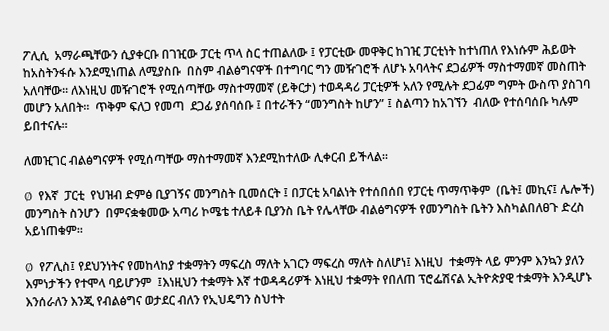ፖሊሲ  አማራጫቸውን ሲያቀርቡ በገዢው ፓርቲ ጥላ ስር ተጠልለው ፤ የፓርቲው መዋቅር ከገዢ ፓርቲነት ከተነጠለ የእነሱም ሕይወት ከአስትንፋሱ እንደሚነጠል ለሚያስቡ  በስም ብልፅግናዋች በተግባር ግን መዥገሮች ለሆኑ አባላትና ደጋፊዎች ማስተማመኛ መስጠት አለባቸው፡፡ ለእነዚህ መዥገሮች የሚሰጣቸው ማስተማመኛ (ይቅርታ) ተወዳዳሪ ፓርቲዎች አለን የሚሉት ደጋፊም ግምት ውስጥ ያስገባ መሆን አለበት፡፡  ጥቅም ፍለጋ የመጣ  ደጋፊ ያሰባሰቡ ፤ በተራችን “መንግስት ከሆን” ፤ ስልጣን ከአገኘን  ብለው የተሰባሰቡ ካሉም ይበተናሉ፡፡

ለመዢገር ብልፅግናዎች የሚሰጣቸው ማስተማመኛ እንደሚከተለው ሊቀርብ ይችላል፡፡

Ø  የእኛ  ፓርቲ  የህዝብ ድምፅ ቢያገኝና መንግስት ቢመሰርት ፤ በፓርቲ አባልነት የተሰበሰበ የፓርቲ ጥማጥቅም  (ቤት፤ መኪና፤ ሌሎች) መንግስት ስንሆን  በምናቋቁመው አጣሪ ኮሜቴ ተለይቶ ቢያንስ ቤት የሌላቸው ብልፅግናዎች የመንግስት ቤትን እስካልበለፀጉ ድረስ አይነጠቁም፡፡

Ø  የፖሊስ፤ የደህንነትና የመከላከያ ተቋማትን ማፍረስ ማለት አገርን ማፍረስ ማለት ስለሆነ፤ እነዚህ  ተቋማት ላይ ምንም እንኳን ያለን እምነታችን የተሞላ ባይሆንም  ፤እነዚህን ተቋማት እኛ ተወዳዳሪዎች እነዚህ ተቋማት የበለጠ ፕሮፌሽናል ኢትዮጵያዊ ተቋማት እንዲሆኑ እንሰራለን እንጂ የብልፅግና ወታደር ብለን የኢህዴግን ስህተት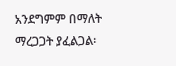አንደግምም በማለት ማረጋጋት ያፈልጋል፡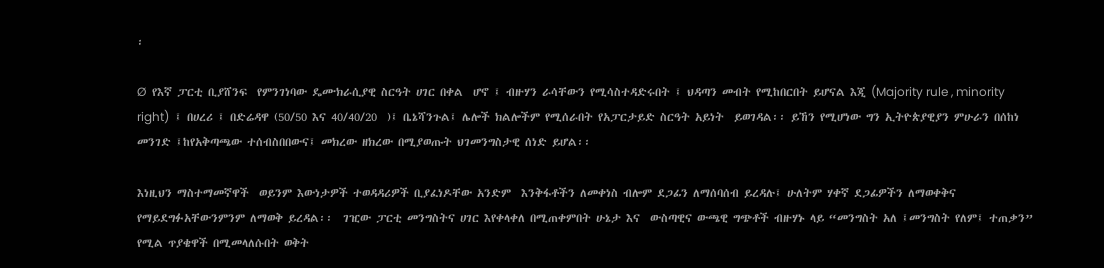፡

Ø  የእኛ ፓርቲ ቢያሸንፍ  የምንገነባው ዴሙክራሲያዊ ስርዓት ሀገር በቀል  ሆኖ ፤ ብዙሃን ራሳቸውን የሚሳስተዳድሩበት ፤ ህዳጣን መብት የሚከበርበት ይሆናል እጂ (Majority rule , minority right)  ፤ በሀረሪ ፤ በድሬዳዋ (50/50 እና 40/40/20  )፤ ቤኔሻንጉል፤ ሌሎች ክልሎችም የሚሰራበት የአፓርታይድ ስርዓት አይነት  ይወገዳል፡፡ ይኸን የሚሆነው ግን ኢትዮጵያዊያን ምሁራን በሰከነ መንገድ ፤ከየአቅጣጫው ተሰብስበበውና፤ መክረው ዘክረው በሚያወጡት ህገመንግስታዊ ሰነድ ይሆል፡፡

እነዚህን ማስተማመኛዋች  ወይንም እውነታዎች ተወዳዳሪዎች ቢያፈነዶቸው አንድም  እንቅፋቶችን ለመቀነስ ብሎም ደጋፊን ለማሰባሰብ ይረዳሉ፤ ሁለትም ሃቀኛ ደጋፊዎችን ለማወቀቅና  የማይደግፉአቸውንምንም ለማወቅ ይረዳል፡፡  ገዢው ፓርቲ መንግስትና ሀገር እየቀላቀለ በሚጠቀምበት ሁኔታ እና  ውስጣዊና ውጫዊ ግጭቶች ብዙሃኑ ላይ “መንግስት አለ ፤መንግስት የለም፤ ተጠቃን” የሚል ጥያቄዋች በሚመላለሱበት ወቅት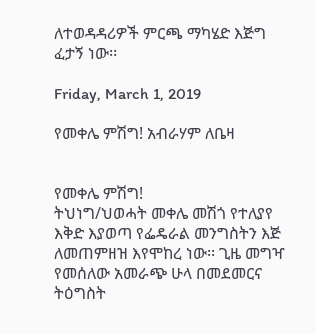ለተወዳዳሪዎች ምርጫ ማካሄድ እጅግ ፈታኝ ነው፡፡

Friday, March 1, 2019

የመቀሌ ምሽግ! አብራሃም ለቤዛ


የመቀሌ ምሽግ!
ትህነግ/ህወሓት መቀሌ መሽጎ የተለያየ እቅድ እያወጣ የፌዴራል መንግስትን እጅ ለመጠምዘዝ እየሞከረ ነው፡፡ ጊዜ መግዣ የመሰለው አመራጭ ሁላ በመደመርና ትዕግስት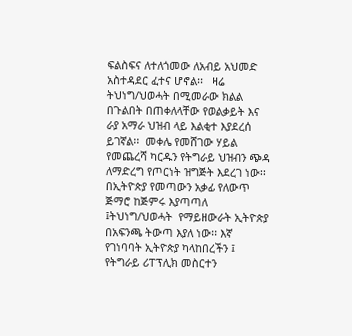ፍልስፍና ለተለጎመው ለአብይ አህመድ አስተዳደር ፈተና ሆኖል፡፡   ዛሬ ትህነግ/ህወሓት በሚመራው ክልል በጉልበት በጠቀለላቸው የወልቃይት እና ራያ አማራ ህዝብ ላይ እልቂተ እያደረሰ ይገኛል፡፡  መቀሌ የመሸገው ሃይል የመጨረሻ ካርዱን የትግራይ ህዝብን ጭዳ ለማድረግ የጦርነት ዝግጅት እደረገ ነው፡፡ በኢትዮጵያ የመጣውን አቃፊ የለውጥ ጅማሮ ከጅምሩ እያጣጣለ ፤ትህነግ/ህወሓት  የማይዘውራት ኢትዮጵያ በአፍንጫ ትውጣ እያለ ነው፡፡ እኛ የገነባባት ኢትዮጵያ ካላከበረችን ፤ የትግራይ ሪፐፕሊክ መስርተን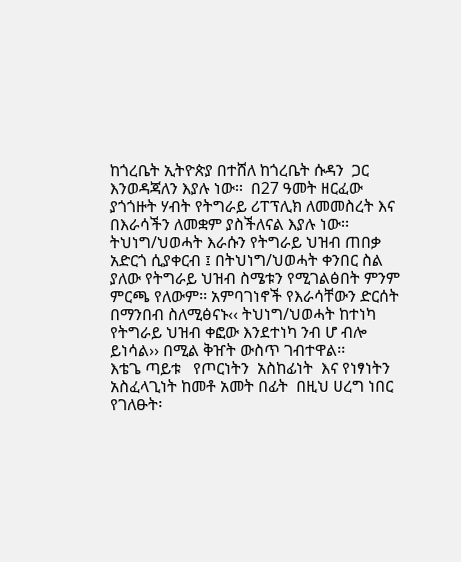ከጎረቤት ኢትዮጵያ በተሸለ ከጎረቤት ሱዳን  ጋር  እንወዳጃለን እያሉ ነው፡፡  በ27 ዓመት ዘርፈው ያጎጎዙት ሃብት የትግራይ ሪፐፕሊክ ለመመስረት እና በእራሳችን ለመቋም ያስችለናል እያሉ ነው፡፡  ትህነግ/ህወሓት እራሱን የትግራይ ህዝብ ጠበቃ አድርጎ ሲያቀርብ ፤ በትህነግ/ህወሓት ቀንበር ስል ያለው የትግራይ ህዝብ ስሜቱን የሚገልፅበት ምንም ምርጫ የለውም፡፡ አምባገነኖች የእራሳቸውን ድርሰት በማንበብ ስለሚፅናኑ‹‹ ትህነግ/ህወሓት ከተነካ የትግራይ ህዝብ ቀፎው እንደተነካ ንብ ሆ ብሎ ይነሳል›› በሚል ቅዠት ውስጥ ገብተዋል፡፡
እቴጌ ጣይቱ   የጦርነትን  አስከፊነት  እና የነፃነትን አስፈላጊነት ከመቶ አመት በፊት  በዚህ ሀረግ ነበር የገለፁት፡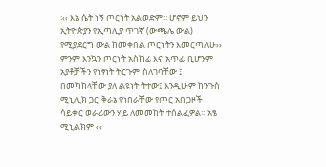፡‹‹ እኔ ሴት ነኝ ጦርነት አልወድም፡፡ ሆኖም ይህን ኢትዮጵያን የኢጣሊያ ጥገኛ (ውጫሌ ውል) የሚያደርግ ውል ከመቀበል ጦርነትን እመርጣለሁ››   ምንም እንኳን ጦርነት አስከፊ እና አጥፊ ቢሆንም አያቶቻችን የነፃነት ትርጉም ስለገባቸው ፤ በመካከላቸው ያለ ልዩነት ትተው፤ እንዲሁም ከንጉስ ሚኒሊክ ጋር ቅራኔ የነበራቸው የጦር አበጋዞች ሳይቀር ወራሪውን ሃይ ለመመከት ተሰልፈዎል፡፡ አፄ ሚኒልክም ‹‹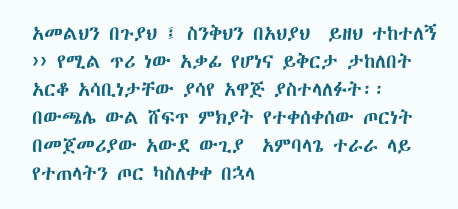አመልህን በጉያህ ፤ ስንቅህን በአህያህ  ይዘህ ተከተለኝ ›› የሚል ጥሪ ነው አቃፊ የሆነና ይቅርታ ታከለበት አርቆ አሳቢነታቸው ያሳየ አዋጅ ያስተላለፉት፡፡
በውጫሌ ውል ሸፍጥ ምክያት የተቀሰቀሰው ጦርነት በመጀመሪያው አውደ ውጊያ  አምባላጌ ተራራ ላይ የተጠላትን ጦር ካስለቀቀ በኋላ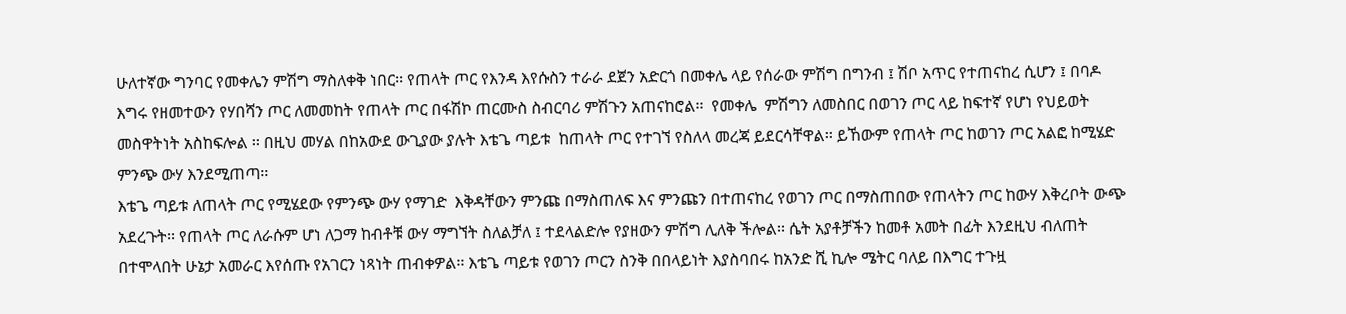ሁለተኛው ግንባር የመቀሌን ምሽግ ማስለቀቅ ነበር፡፡ የጠላት ጦር የእንዳ እየሱስን ተራራ ደጀን አድርጎ በመቀሌ ላይ የሰራው ምሽግ በግንብ ፤ ሽቦ አጥር የተጠናከረ ሲሆን ፤ በባዶ እግሩ የዘመተውን የሃበሻን ጦር ለመመከት የጠላት ጦር በፋሽኮ ጠርሙስ ስብርባሪ ምሽጉን አጠናከሮል፡፡  የመቀሌ  ምሽግን ለመስበር በወገን ጦር ላይ ከፍተኛ የሆነ የህይወት መስዋትነት አስከፍሎል ፡፡ በዚህ መሃል በከአውደ ውጊያው ያሉት እቴጌ ጣይቱ  ከጠላት ጦር የተገኘ የስለላ መረጃ ይደርሳቸዋል፡፡ ይኸውም የጠላት ጦር ከወገን ጦር አልፎ ከሚሄድ ምንጭ ውሃ እንደሚጠጣ፡፡
እቴጌ ጣይቱ ለጠላት ጦር የሚሄደው የምንጭ ውሃ የማገድ  እቅዳቸውን ምንጩ በማስጠለፍ እና ምንጩን በተጠናከረ የወገን ጦር በማስጠበው የጠላትን ጦር ከውሃ እቅረቦት ውጭ አደረጉት፡፡ የጠላት ጦር ለራሱም ሆነ ለጋማ ከብቶቹ ውሃ ማግኘት ስለልቻለ ፤ ተደላልድሎ የያዘውን ምሽግ ሊለቅ ችሎል፡፡ ሴት አያቶቻችን ከመቶ አመት በፊት እንደዚህ ብለጠት በተሞላበት ሁኔታ አመራር እየሰጡ የአገርን ነጻነት ጠብቀዎል፡፡ እቴጌ ጣይቱ የወገን ጦርን ስንቅ በበላይነት እያስባበሩ ከአንድ ሺ ኪሎ ሜትር ባለይ በእግር ተጉዟ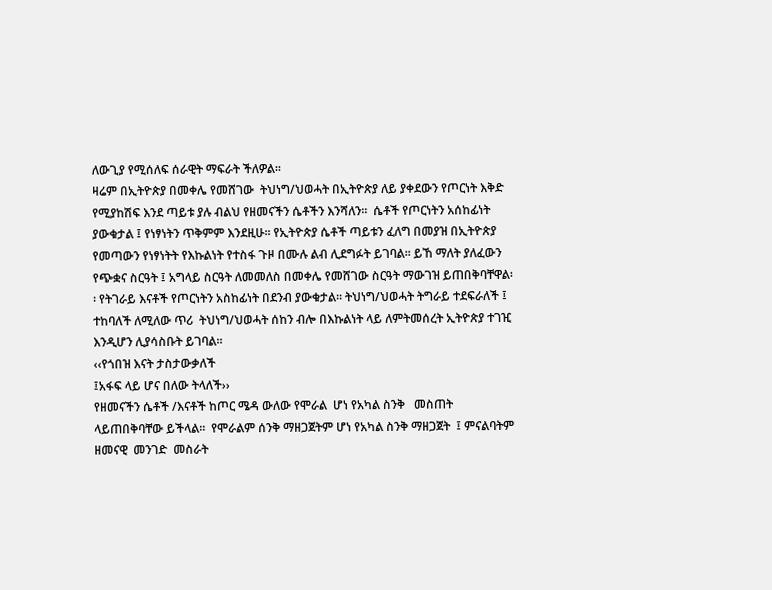ለውጊያ የሚሰለፍ ሰራዊት ማፍራት ችለዎል፡፡
ዛሬም በኢትዮጵያ በመቀሌ የመሸገው  ትህነግ/ህወሓት በኢትዮጵያ ለይ ያቀደውን የጦርነት እቅድ የሚያከሽፍ እንደ ጣይቱ ያሉ ብልህ የዘመናችን ሴቶችን እንሻለን፡፡  ሴቶች የጦርነትን አሰከፊነት ያውቁታል ፤ የነፃነትን ጥቅምም እንደዚሁ፡፡ የኢትዮጵያ ሴቶች ጣይቱን ፈለግ በመያዝ በኢትዮጵያ የመጣውን የነፃነትት የእኩልነት የተስፋ ጉዞ በሙሉ ልብ ሊደግፉት ይገባል፡፡ ይኸ ማለት ያለፈውን የጭቋና ስርዓት ፤ አግላይ ስርዓት ለመመለስ በመቀሌ የመሸገው ስርዓት ማውገዝ ይጠበቅባቸዋል፡፡ የትገራይ እናቶች የጦርነትን አስከፊነት በደንብ ያውቁታል፡፡ ትህነግ/ህወሓት ትግራይ ተደፍራለች ፤ ተከባለች ለሚለው ጥሪ  ትህነግ/ህወሓት ሰከን ብሎ በእኩልነት ላይ ለምትመሰረት ኢትዮጵያ ተገዢ እንዲሆን ሊያሳስቡት ይገባል፡፡
‹‹የጎበዝ እናት ታስታውቃለች
፤አፋፍ ላይ ሆና በለው ትላለች››
የዘመናችን ሴቶች /እናቶች ከጦር ሜዳ ውለው የሞራል  ሆነ የአካል ስንቅ   መስጠት ላይጠበቅባቸው ይችላል፡፡  የሞራልም ሰንቅ ማዘጋጀትም ሆነ የአካል ስንቅ ማዘጋጀት  ፤ ምናልባትም ዘመናዊ  መንገድ  መስራት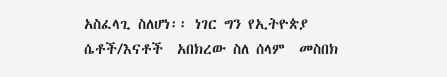አስፈላጊ ስለሆነ፡፡ ነገር ግን የኢትዮጵያ ሴቶች/እናቶች  አበክረው ስለ ሰላም  መስበክ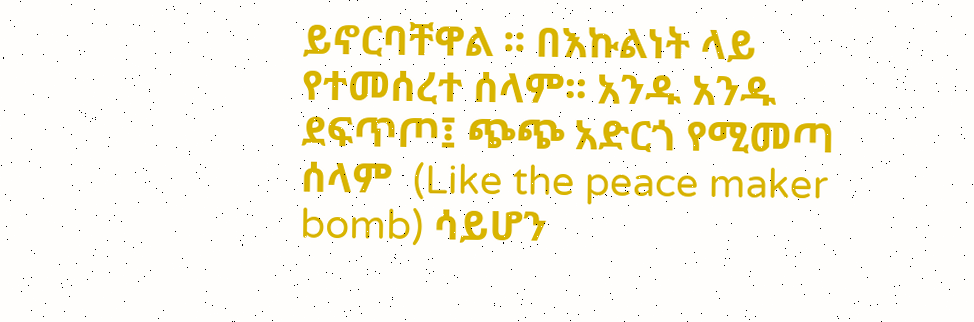ይኖርባቸዋል ፡፡ በእኩልነት ላይ የተመሰረተ ሰላም፡፡ አንዱ አንዱ ደፍጥጦ፤ ጭጭ አድርጎ የሚመጣ ሰላም  (Like the peace maker bomb) ሳይሆን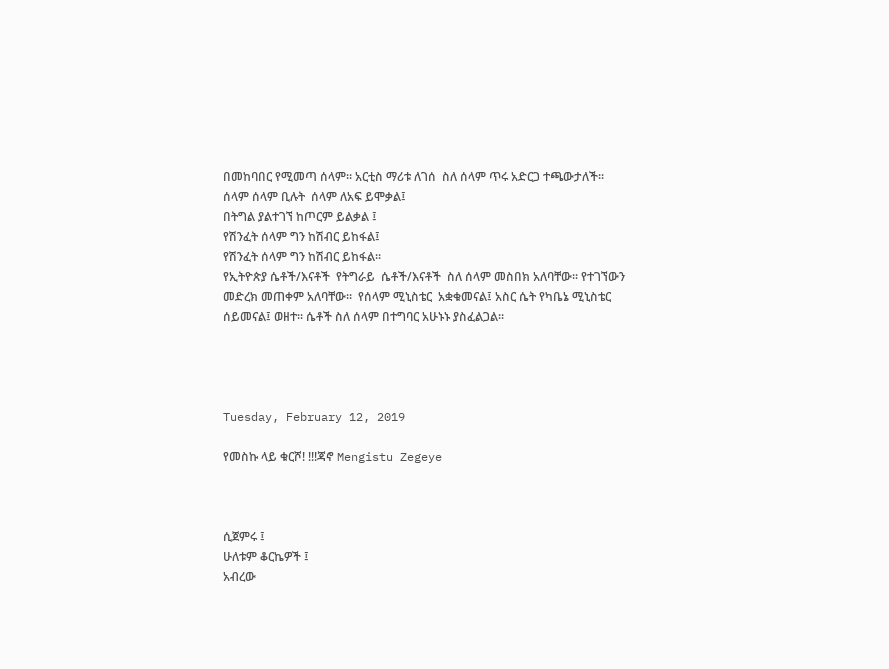በመከባበር የሚመጣ ሰላም፡፡ አርቲስ ማሪቱ ለገሰ  ስለ ሰላም ጥሩ አድርጋ ተጫውታለች፡፡
ሰላም ሰላም ቢሉት  ሰላም ለአፍ ይሞቃል፤
በትግል ያልተገኘ ከጦርም ይልቃል ፤
የሽንፈት ሰላም ግን ከሽብር ይከፋል፤
የሽንፈት ሰላም ግን ከሽብር ይከፋል፡፡
የኢትዮጵያ ሴቶች/እናቶች  የትግራይ  ሴቶች/እናቶች  ስለ ሰላም መስበክ አለባቸው፡፡ የተገኘውን መድረክ መጠቀም አለባቸው፡፡  የሰላም ሚኒስቴር  አቋቁመናል፤ አስር ሴት የካቤኔ ሚኒስቴር ሰይመናል፤ ወዘተ፡፡ ሴቶች ስለ ሰላም በተግባር አሁኑኑ ያስፈልጋል፡፡




Tuesday, February 12, 2019

የመስኩ ላይ ቁርሾ! !!!ጃኖ Mengistu Zegeye



ሲጀምሩ ፤
ሁለቱም ቆርኬዎች ፤
አብረው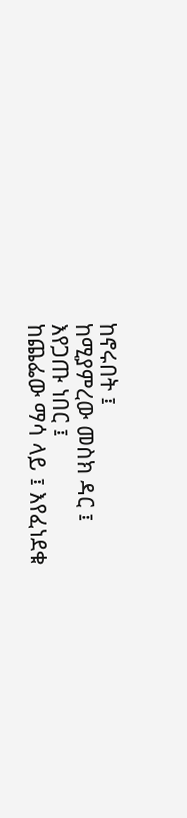ከኖሩበት ፤
ከሚያምረው መስክ ዳር ፤
እየጋጡ ነበር ፤
ከጨፌው ማሳ ላይ ፤ እየፈነደቁ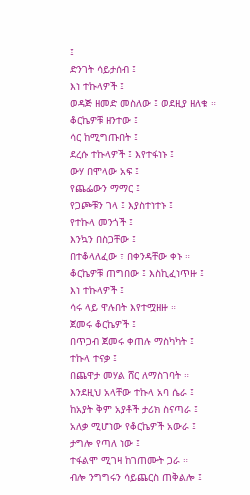፤
ድንገት ሳይታሰብ ፤
እነ ተኩላዎች ፤
ወዳጅ ዘመድ መስለው ፤ ወደዚያ ዘለቁ ።
ቆርኬዎቹ ዘንተው ፤
ሳር ከሚግጡበት ፤
ደረሱ ተኩላዎች ፤ እየተፋነኑ ፤
ውሃ በሞላው አፍ ፤
የጨፌውን ማማር ፤
የጋጮቹን ገላ ፤ እያስተነተኑ ፤
የተኩላ መንጎች ፤
እንኳን በስጋቸው ፤
በተቆላለፈው ፣ በቀንዳቸው ቀኑ ።
ቆርኬዎቹ ጠግበው ፤ እስኪፈነጥዙ ፤
እነ ተኩላዎች ፤
ሳሩ ላይ ዋሉበት እየተሟዘዙ ።
ጀመሩ ቆርኬዎች ፤
በጥጋብ ጀመሩ ቀጠሉ ማስካካት ፤
ተኩላ ተናቃ ፤
በጨዋታ መሃል ሸር ለማስገባት ።
እንደዚህ አላቸው ተኩላ አባ ሴራ ፤
ከአያት ቅም አያቶች ታሪክ ስናጣራ ፤
አለቃ ሚሆነው የቆርኬዎች አውራ ፤
ታግሎ የጣለ ነው ፤
ተፋልሞ ሚገዛ ከገጠሙት ጋራ ።
ብሎ ንግግሩን ሳይጨርስ ጠቅልሎ ፤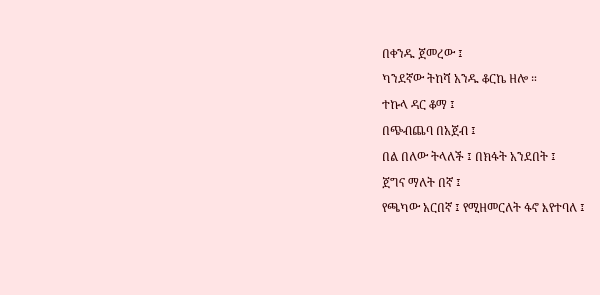በቀንዱ ጀመረው ፤
ካንደኛው ትከሻ አንዱ ቆርኬ ዘሎ ።
ተኩላ ዳር ቆማ ፤
በጭብጨባ በአጀብ ፤
በል በለው ትላለች ፤ በክፋት አንደበት ፤
ጀግና ማለት በኛ ፤
የጫካው አርበኛ ፤ የሚዘመርለት ፋኖ እየተባለ ፤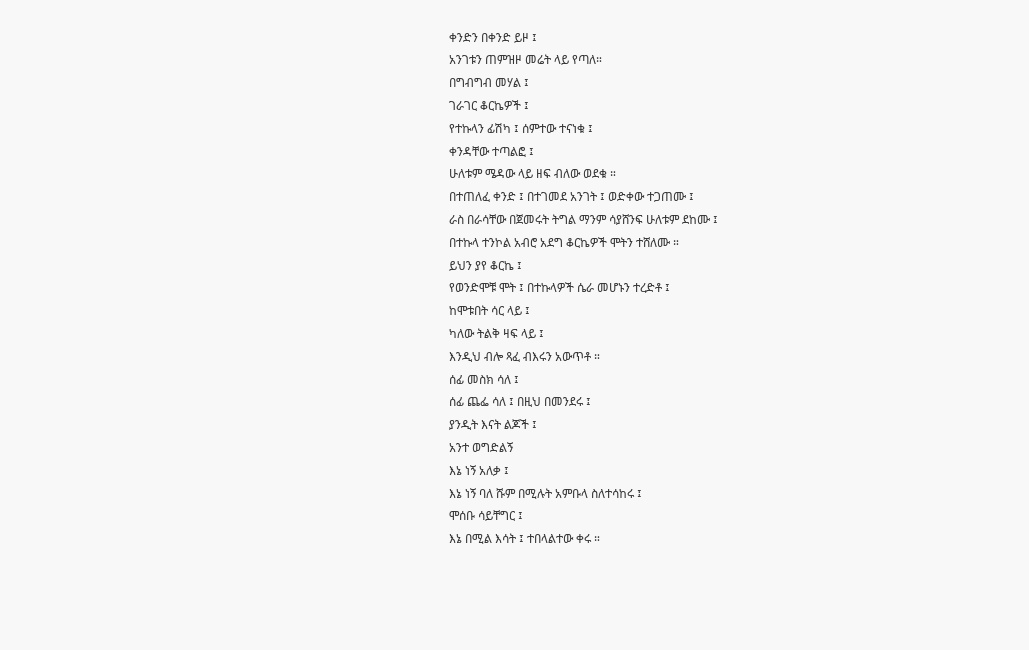ቀንድን በቀንድ ይዞ ፤
አንገቱን ጠምዝዞ መሬት ላይ የጣለ።
በግብግብ መሃል ፤
ገራገር ቆርኬዎች ፤
የተኩላን ፊሽካ ፤ ሰምተው ተናነቁ ፤
ቀንዳቸው ተጣልፎ ፤
ሁለቱም ሜዳው ላይ ዘፍ ብለው ወደቁ ።
በተጠለፈ ቀንድ ፤ በተገመደ አንገት ፤ ወድቀው ተጋጠሙ ፤
ራስ በራሳቸው በጀመሩት ትግል ማንም ሳያሸንፍ ሁለቱም ደከሙ ፤
በተኩላ ተንኮል አብሮ አደግ ቆርኬዎች ሞትን ተሸለሙ ።
ይህን ያየ ቆርኬ ፤
የወንድሞቹ ሞት ፤ በተኩላዎች ሴራ መሆኑን ተረድቶ ፤
ከሞቱበት ሳር ላይ ፤
ካለው ትልቅ ዛፍ ላይ ፤
እንዲህ ብሎ ጻፈ ብእሩን አውጥቶ ።
ሰፊ መስክ ሳለ ፤
ሰፊ ጨፌ ሳለ ፤ በዚህ በመንደሩ ፤
ያንዲት እናት ልጆች ፤
አንተ ወግድልኝ
እኔ ነኝ አለቃ ፤
እኔ ነኝ ባለ ሹም በሚሉት አምቡላ ስለተሳከሩ ፤
ሞሰቡ ሳይቸግር ፤
እኔ በሚል እሳት ፤ ተበላልተው ቀሩ ።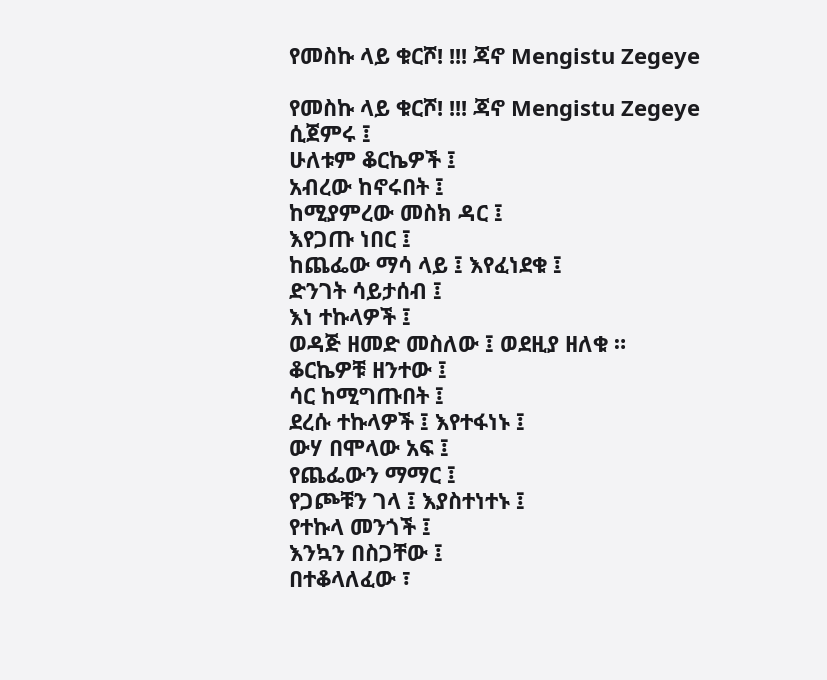የመስኩ ላይ ቁርሾ! !!! ጃኖ Mengistu Zegeye

የመስኩ ላይ ቁርሾ! !!! ጃኖ Mengistu Zegeye
ሲጀምሩ ፤
ሁለቱም ቆርኬዎች ፤
አብረው ከኖሩበት ፤
ከሚያምረው መስክ ዳር ፤
እየጋጡ ነበር ፤
ከጨፌው ማሳ ላይ ፤ እየፈነደቁ ፤
ድንገት ሳይታሰብ ፤
እነ ተኩላዎች ፤
ወዳጅ ዘመድ መስለው ፤ ወደዚያ ዘለቁ ።
ቆርኬዎቹ ዘንተው ፤
ሳር ከሚግጡበት ፤
ደረሱ ተኩላዎች ፤ እየተፋነኑ ፤
ውሃ በሞላው አፍ ፤
የጨፌውን ማማር ፤
የጋጮቹን ገላ ፤ እያስተነተኑ ፤
የተኩላ መንጎች ፤
እንኳን በስጋቸው ፤
በተቆላለፈው ፣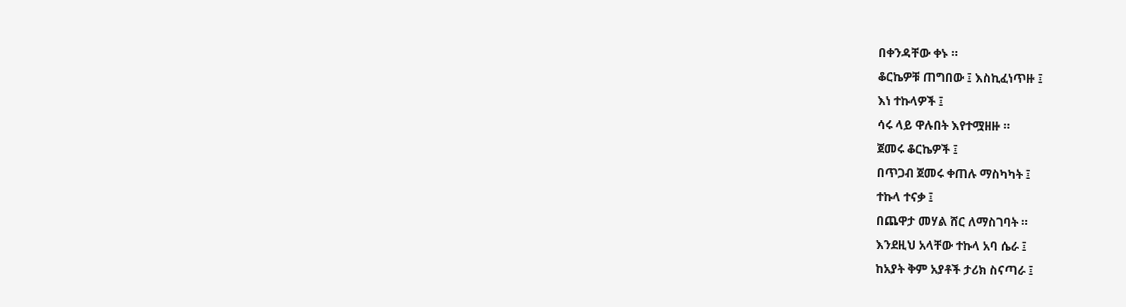በቀንዳቸው ቀኑ ።
ቆርኬዎቹ ጠግበው ፤ እስኪፈነጥዙ ፤
እነ ተኩላዎች ፤
ሳሩ ላይ ዋሉበት እየተሟዘዙ ።
ጀመሩ ቆርኬዎች ፤
በጥጋብ ጀመሩ ቀጠሉ ማስካካት ፤
ተኩላ ተናቃ ፤
በጨዋታ መሃል ሸር ለማስገባት ።
እንደዚህ አላቸው ተኩላ አባ ሴራ ፤
ከአያት ቅም አያቶች ታሪክ ስናጣራ ፤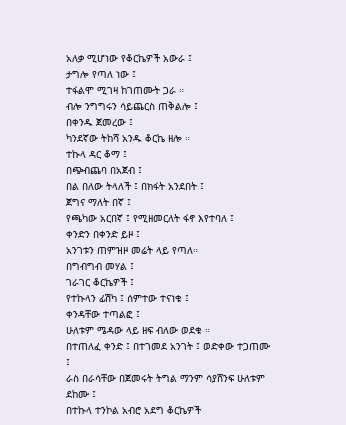አለቃ ሚሆነው የቆርኬዎች አውራ ፤
ታግሎ የጣለ ነው ፤
ተፋልሞ ሚገዛ ከገጠሙት ጋራ ።
ብሎ ንግግሩን ሳይጨርስ ጠቅልሎ ፤
በቀንዱ ጀመረው ፤
ካንደኛው ትከሻ አንዱ ቆርኬ ዘሎ ።
ተኩላ ዳር ቆማ ፤
በጭብጨባ በአጀብ ፤
በል በለው ትላለች ፤ በክፋት አንደበት ፤
ጀግና ማለት በኛ ፤
የጫካው አርበኛ ፤ የሚዘመርለት ፋኖ እየተባለ ፤
ቀንድን በቀንድ ይዞ ፤
አንገቱን ጠምዝዞ መሬት ላይ የጣለ።
በግብግብ መሃል ፤
ገራገር ቆርኬዎች ፤
የተኩላን ፊሽካ ፤ ሰምተው ተናነቁ ፤
ቀንዳቸው ተጣልፎ ፤
ሁለቱም ሜዳው ላይ ዘፍ ብለው ወደቁ ።
በተጠለፈ ቀንድ ፤ በተገመደ አንገት ፤ ወድቀው ተጋጠሙ ፤
ራስ በራሳቸው በጀመሩት ትግል ማንም ሳያሸንፍ ሁለቱም ደከሙ ፤
በተኩላ ተንኮል አብሮ አደግ ቆርኬዎች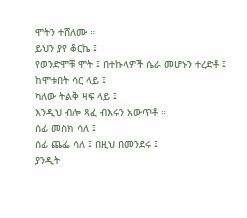ሞትን ተሸለሙ ።
ይህን ያየ ቆርኬ ፤
የወንድሞቹ ሞት ፤ በተኩላዎች ሴራ መሆኑን ተረድቶ ፤
ከሞቱበት ሳር ላይ ፤
ካለው ትልቅ ዛፍ ላይ ፤
እንዲህ ብሎ ጻፈ ብእሩን አውጥቶ ።
ሰፊ መስክ ሳለ ፤
ሰፊ ጨፌ ሳለ ፤ በዚህ በመንደሩ ፤
ያንዲት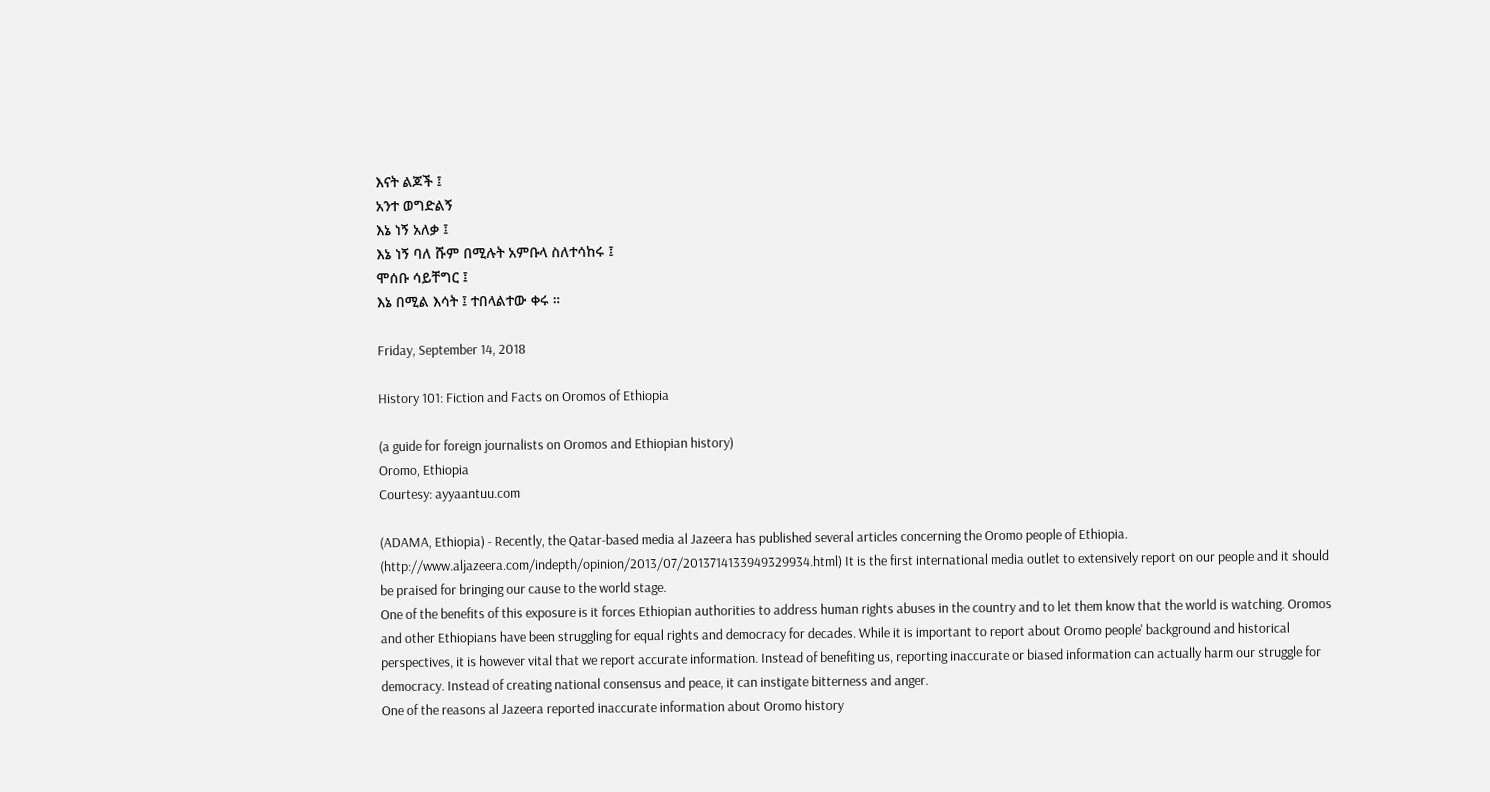እናት ልጆች ፤
አንተ ወግድልኝ
እኔ ነኝ አለቃ ፤
እኔ ነኝ ባለ ሹም በሚሉት አምቡላ ስለተሳከሩ ፤
ሞሰቡ ሳይቸግር ፤
እኔ በሚል እሳት ፤ ተበላልተው ቀሩ ።

Friday, September 14, 2018

History 101: Fiction and Facts on Oromos of Ethiopia

(a guide for foreign journalists on Oromos and Ethiopian history)
Oromo, Ethiopia
Courtesy: ayyaantuu.com

(ADAMA, Ethiopia) - Recently, the Qatar-based media al Jazeera has published several articles concerning the Oromo people of Ethiopia. (http://www.aljazeera.com/indepth/opinion/2013/07/2013714133949329934.html) It is the first international media outlet to extensively report on our people and it should be praised for bringing our cause to the world stage.
One of the benefits of this exposure is it forces Ethiopian authorities to address human rights abuses in the country and to let them know that the world is watching. Oromos and other Ethiopians have been struggling for equal rights and democracy for decades. While it is important to report about Oromo people' background and historical perspectives, it is however vital that we report accurate information. Instead of benefiting us, reporting inaccurate or biased information can actually harm our struggle for democracy. Instead of creating national consensus and peace, it can instigate bitterness and anger.
One of the reasons al Jazeera reported inaccurate information about Oromo history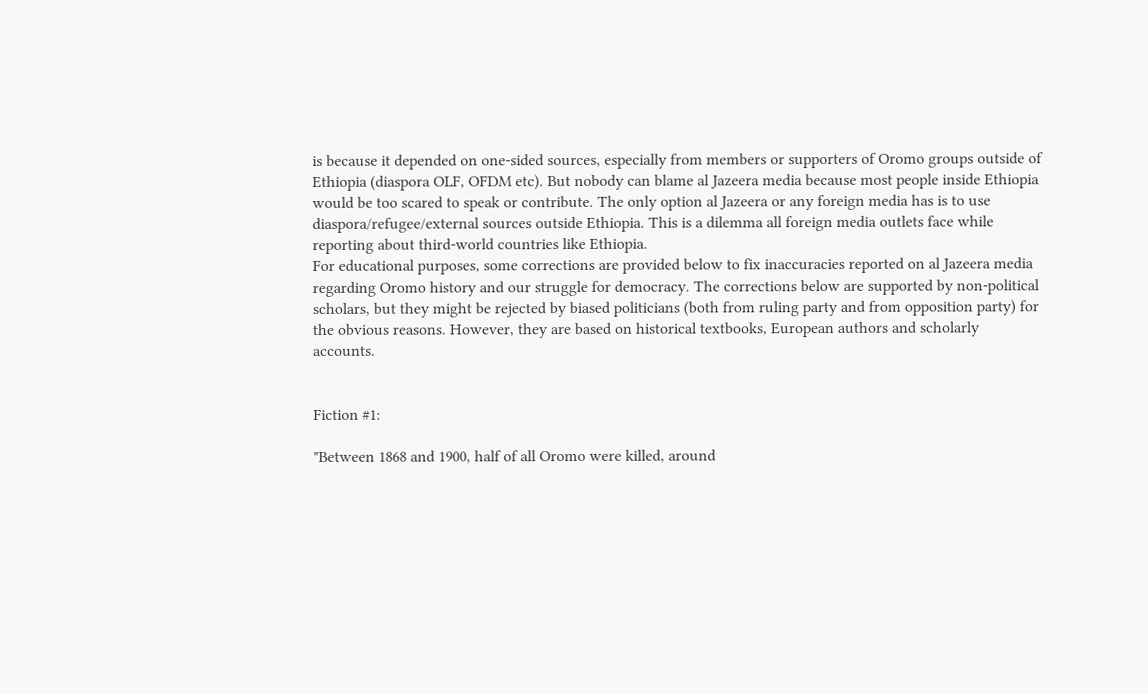is because it depended on one-sided sources, especially from members or supporters of Oromo groups outside of Ethiopia (diaspora OLF, OFDM etc). But nobody can blame al Jazeera media because most people inside Ethiopia would be too scared to speak or contribute. The only option al Jazeera or any foreign media has is to use diaspora/refugee/external sources outside Ethiopia. This is a dilemma all foreign media outlets face while reporting about third-world countries like Ethiopia.
For educational purposes, some corrections are provided below to fix inaccuracies reported on al Jazeera media regarding Oromo history and our struggle for democracy. The corrections below are supported by non-political scholars, but they might be rejected by biased politicians (both from ruling party and from opposition party) for the obvious reasons. However, they are based on historical textbooks, European authors and scholarly accounts.


Fiction #1:

"Between 1868 and 1900, half of all Oromo were killed, around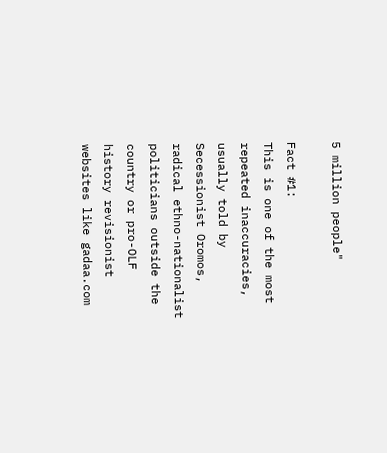5 million people"

Fact #1:
This is one of the most repeated inaccuracies, usually told by Secessionist Oromos, radical ethno-nationalist politicians outside the country or pro-OLF history revisionist websites like gadaa.com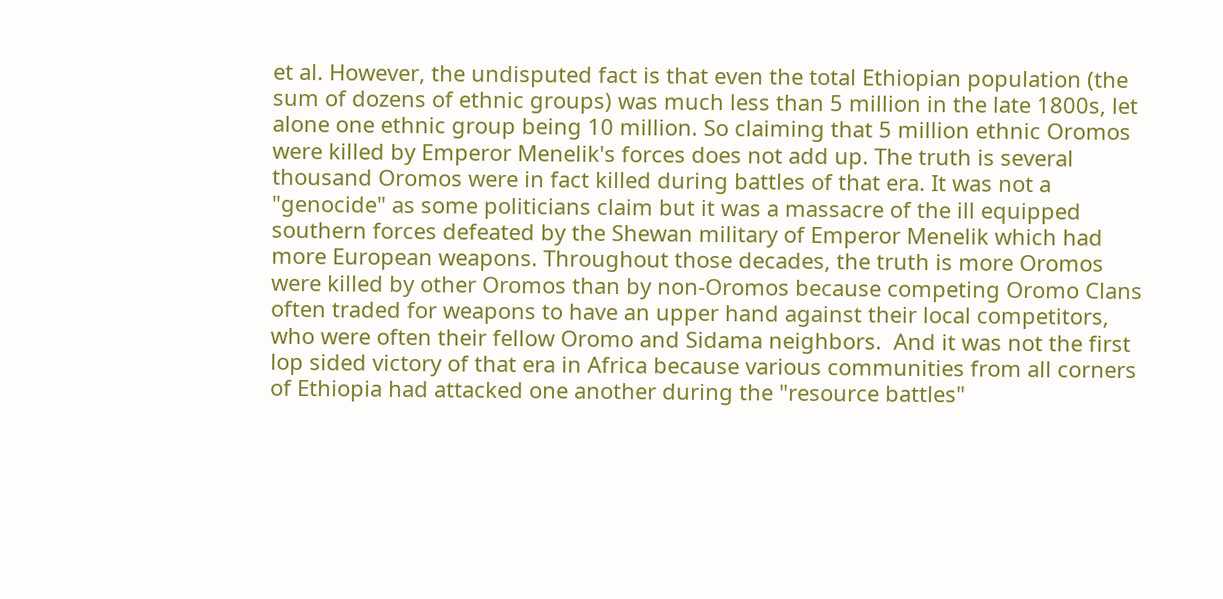et al. However, the undisputed fact is that even the total Ethiopian population (the sum of dozens of ethnic groups) was much less than 5 million in the late 1800s, let alone one ethnic group being 10 million. So claiming that 5 million ethnic Oromos were killed by Emperor Menelik's forces does not add up. The truth is several thousand Oromos were in fact killed during battles of that era. It was not a "genocide" as some politicians claim but it was a massacre of the ill equipped southern forces defeated by the Shewan military of Emperor Menelik which had more European weapons. Throughout those decades, the truth is more Oromos were killed by other Oromos than by non-Oromos because competing Oromo Clans often traded for weapons to have an upper hand against their local competitors, who were often their fellow Oromo and Sidama neighbors.  And it was not the first lop sided victory of that era in Africa because various communities from all corners of Ethiopia had attacked one another during the "resource battles"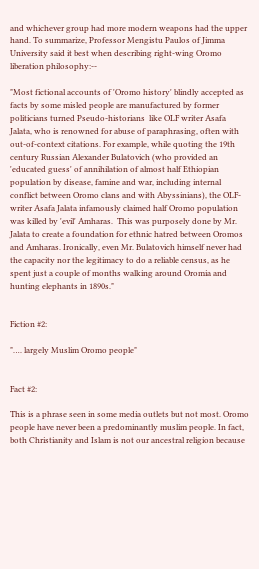and whichever group had more modern weapons had the upper hand. To summarize, Professor Mengistu Paulos of Jimma University said it best when describing right-wing Oromo liberation philosophy:--

"Most fictional accounts of 'Oromo history' blindly accepted as facts by some misled people are manufactured by former politicians turned Pseudo-historians  like OLF writer Asafa  Jalata, who is renowned for abuse of paraphrasing, often with out-of-context citations. For example, while quoting the 19th century Russian Alexander Bulatovich (who provided an 'educated guess' of annihilation of almost half Ethiopian population by disease, famine and war, including internal conflict between Oromo clans and with Abyssinians), the OLF-writer Asafa Jalata infamously claimed half Oromo population was killed by 'evil' Amharas.  This was purposely done by Mr. Jalata to create a foundation for ethnic hatred between Oromos and Amharas. Ironically, even Mr. Bulatovich himself never had the capacity nor the legitimacy to do a reliable census, as he spent just a couple of months walking around Oromia and hunting elephants in 1890s."


Fiction #2:

"…. largely Muslim Oromo people"


Fact #2:

This is a phrase seen in some media outlets but not most. Oromo people have never been a predominantly muslim people. In fact, both Christianity and Islam is not our ancestral religion because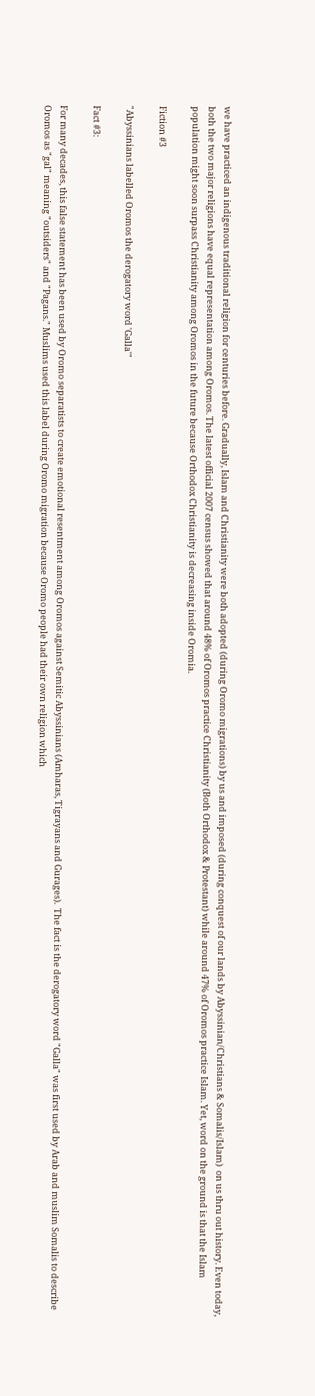we have practiced an indigenous traditional religion for centuries before. Gradually, Islam and Christianity were both adopted (during Oromo migrations) by us and imposed (during conquest of our lands by Abyssinian/Christians & Somalis/Islam)  on us thru out history. Even today, both the two major religions have equal representation among Oromos. The latest official 2007 census showed that around 48% of Oromos practice Christianity (Both Orthodox & Protestant) while around 47% of Oromos practice Islam. Yet, word on the ground is that the Islam population might soon surpass Christianity among Oromos in the future because Orthodox Christianity is decreasing inside Oromia.

Fiction #3

"Abyssinians labelled Oromos the derogatory word 'Galla'"

Fact #3:

For many decades, this false statement has been used by Oromo separatists to create emotional resentment among Oromos against Semitic Abyssinians (Amharas, Tigrayans and Gurages).  The fact is the derogatory word "Galla" was first used by Arab and muslim Somalis to describe Oromos as "gal" meaning "outsiders" and "Pagans." Muslims used this label during Oromo migration because Oromo people had their own religion which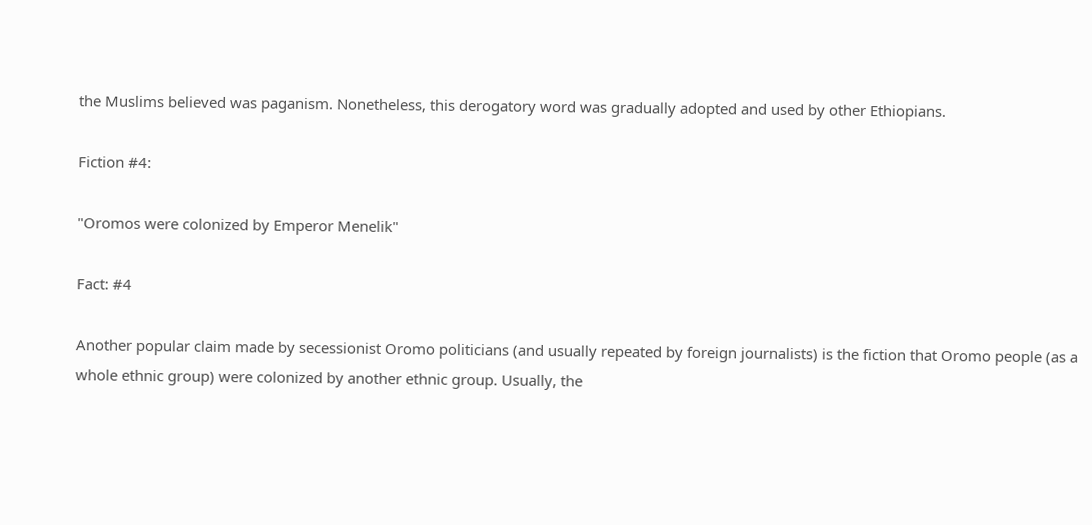the Muslims believed was paganism. Nonetheless, this derogatory word was gradually adopted and used by other Ethiopians.

Fiction #4:

"Oromos were colonized by Emperor Menelik"

Fact: #4

Another popular claim made by secessionist Oromo politicians (and usually repeated by foreign journalists) is the fiction that Oromo people (as a whole ethnic group) were colonized by another ethnic group. Usually, the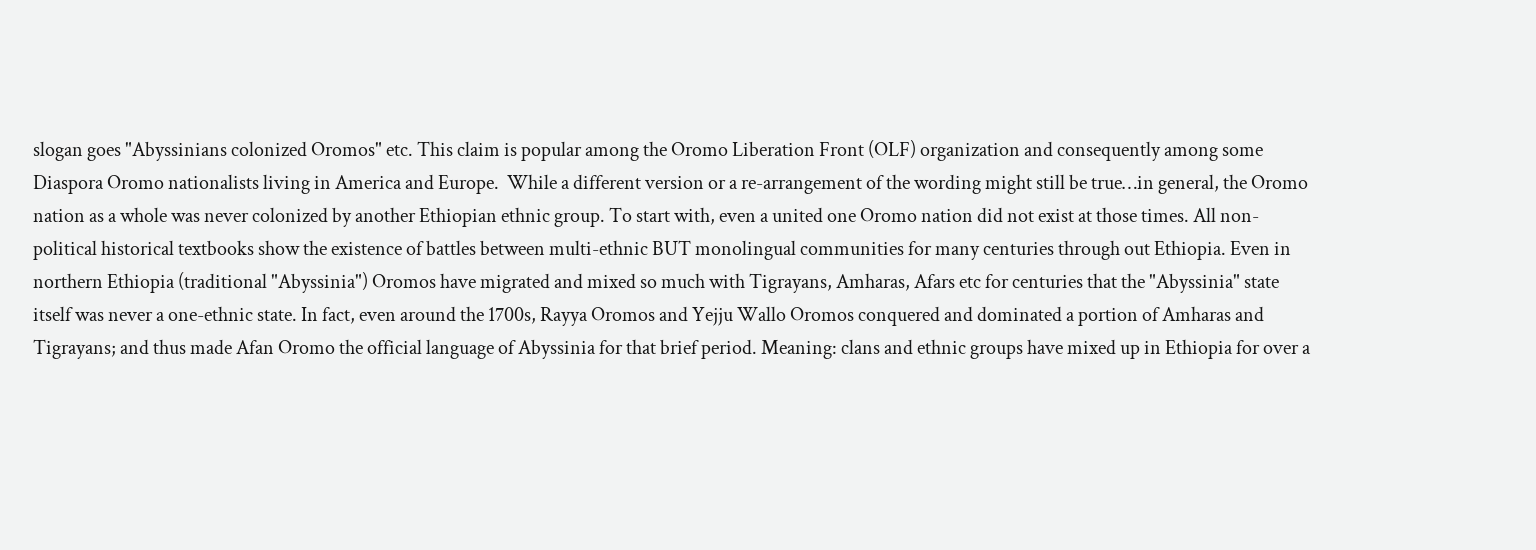slogan goes "Abyssinians colonized Oromos" etc. This claim is popular among the Oromo Liberation Front (OLF) organization and consequently among some Diaspora Oromo nationalists living in America and Europe.  While a different version or a re-arrangement of the wording might still be true…in general, the Oromo nation as a whole was never colonized by another Ethiopian ethnic group. To start with, even a united one Oromo nation did not exist at those times. All non-political historical textbooks show the existence of battles between multi-ethnic BUT monolingual communities for many centuries through out Ethiopia. Even in northern Ethiopia (traditional "Abyssinia") Oromos have migrated and mixed so much with Tigrayans, Amharas, Afars etc for centuries that the "Abyssinia" state itself was never a one-ethnic state. In fact, even around the 1700s, Rayya Oromos and Yejju Wallo Oromos conquered and dominated a portion of Amharas and Tigrayans; and thus made Afan Oromo the official language of Abyssinia for that brief period. Meaning: clans and ethnic groups have mixed up in Ethiopia for over a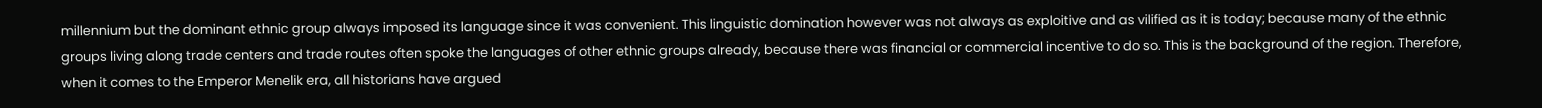millennium but the dominant ethnic group always imposed its language since it was convenient. This linguistic domination however was not always as exploitive and as vilified as it is today; because many of the ethnic groups living along trade centers and trade routes often spoke the languages of other ethnic groups already, because there was financial or commercial incentive to do so. This is the background of the region. Therefore, when it comes to the Emperor Menelik era, all historians have argued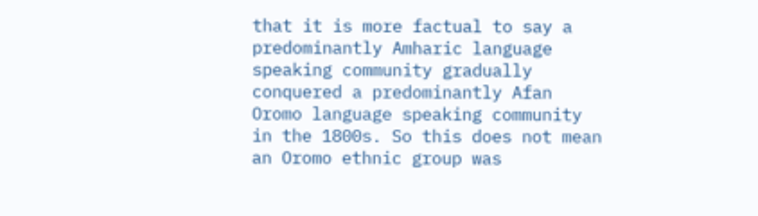that it is more factual to say a predominantly Amharic language speaking community gradually conquered a predominantly Afan Oromo language speaking community in the 1800s. So this does not mean an Oromo ethnic group was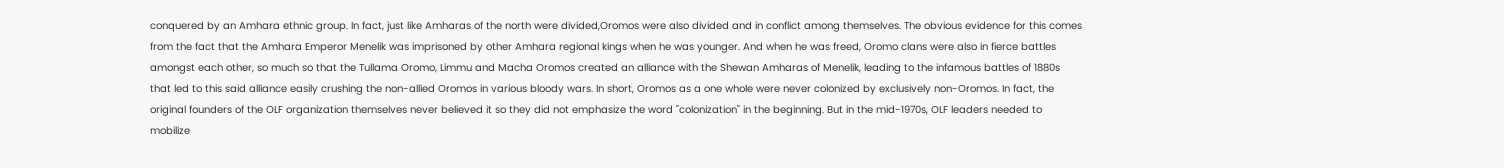conquered by an Amhara ethnic group. In fact, just like Amharas of the north were divided,Oromos were also divided and in conflict among themselves. The obvious evidence for this comes from the fact that the Amhara Emperor Menelik was imprisoned by other Amhara regional kings when he was younger. And when he was freed, Oromo clans were also in fierce battles amongst each other, so much so that the Tullama Oromo, Limmu and Macha Oromos created an alliance with the Shewan Amharas of Menelik, leading to the infamous battles of 1880s that led to this said alliance easily crushing the non-allied Oromos in various bloody wars. In short, Oromos as a one whole were never colonized by exclusively non-Oromos. In fact, the original founders of the OLF organization themselves never believed it so they did not emphasize the word "colonization" in the beginning. But in the mid-1970s, OLF leaders needed to mobilize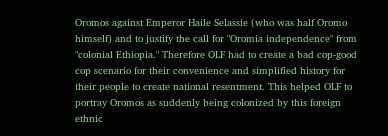Oromos against Emperor Haile Selassie (who was half Oromo himself) and to justify the call for "Oromia independence" from "colonial Ethiopia." Therefore OLF had to create a bad cop-good cop scenario for their convenience and simplified history for their people to create national resentment. This helped OLF to portray Oromos as suddenly being colonized by this foreign ethnic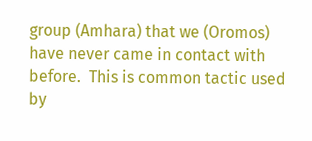group (Amhara) that we (Oromos) have never came in contact with before.  This is common tactic used by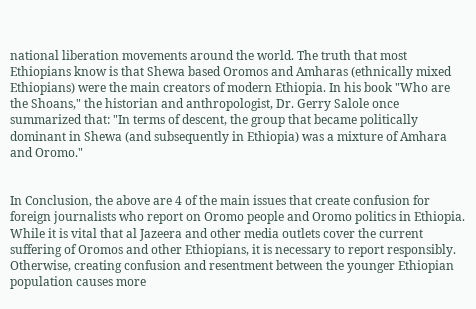national liberation movements around the world. The truth that most Ethiopians know is that Shewa based Oromos and Amharas (ethnically mixed Ethiopians) were the main creators of modern Ethiopia. In his book "Who are the Shoans," the historian and anthropologist, Dr. Gerry Salole once summarized that: "In terms of descent, the group that became politically dominant in Shewa (and subsequently in Ethiopia) was a mixture of Amhara and Oromo."


In Conclusion, the above are 4 of the main issues that create confusion for foreign journalists who report on Oromo people and Oromo politics in Ethiopia.  While it is vital that al Jazeera and other media outlets cover the current suffering of Oromos and other Ethiopians, it is necessary to report responsibly. Otherwise, creating confusion and resentment between the younger Ethiopian population causes more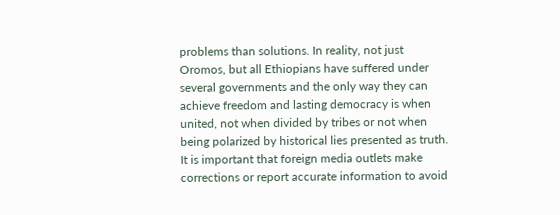problems than solutions. In reality, not just Oromos, but all Ethiopians have suffered under several governments and the only way they can achieve freedom and lasting democracy is when united, not when divided by tribes or not when being polarized by historical lies presented as truth.  It is important that foreign media outlets make corrections or report accurate information to avoid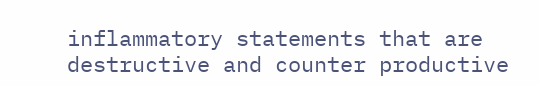inflammatory statements that are destructive and counter productive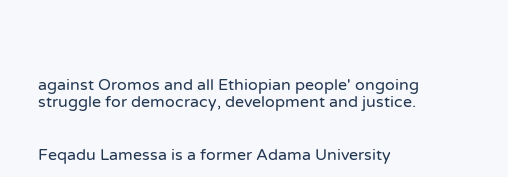against Oromos and all Ethiopian people' ongoing struggle for democracy, development and justice.


Feqadu Lamessa is a former Adama University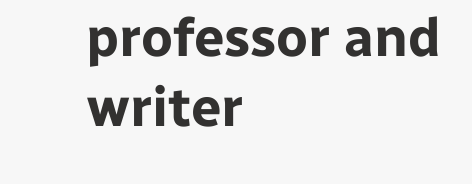professor and writer